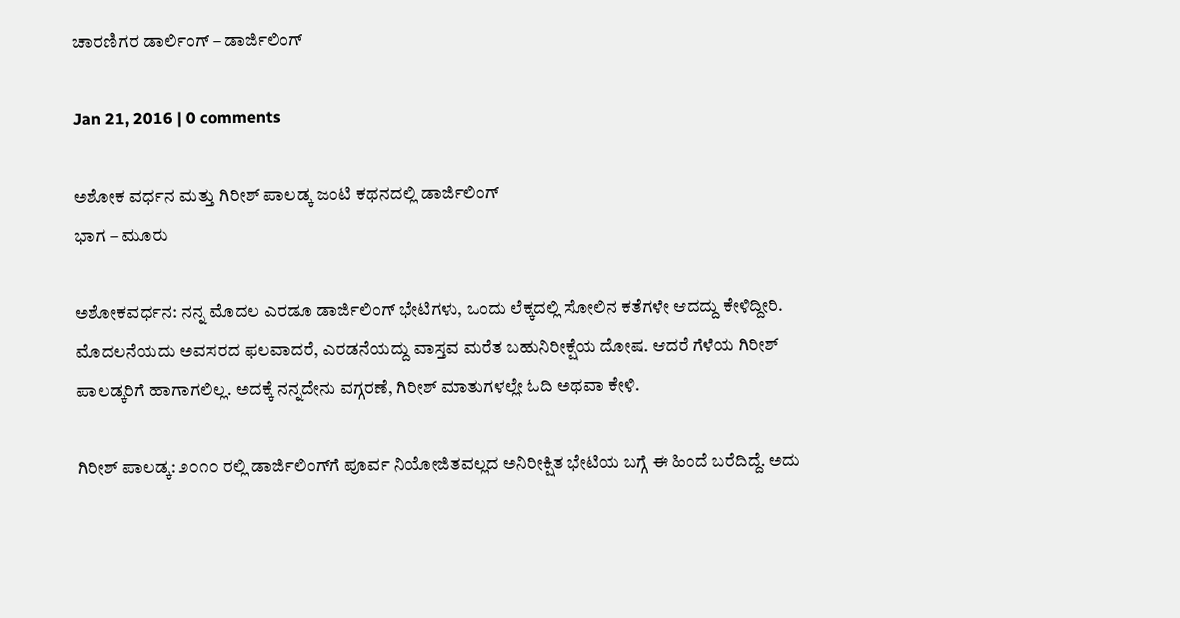ಚಾರಣಿಗರ ಡಾರ್ಲಿಂಗ್ – ಡಾರ್ಜಿಲಿಂಗ್

Jan 21, 2016 | 0 comments

ಅಶೋಕ ವರ್ಧನ ಮತ್ತು ಗಿರೀಶ್ ಪಾಲಡ್ಕ ಜಂಟಿ ಕಥನದಲ್ಲಿ ಡಾರ್ಜಿಲಿಂಗ್
ಭಾಗ – ಮೂರು

ಅಶೋಕವರ್ಧನ: ನನ್ನ ಮೊದಲ ಎರಡೂ ಡಾರ್ಜಿಲಿಂಗ್ ಭೇಟಿಗಳು, ಒಂದು ಲೆಕ್ಕದಲ್ಲಿ ಸೋಲಿನ ಕತೆಗಳೇ ಆದದ್ದು ಕೇಳಿದ್ದೀರಿ. ಮೊದಲನೆಯದು ಅವಸರದ ಫಲವಾದರೆ, ಎರಡನೆಯದ್ದು ವಾಸ್ತವ ಮರೆತ ಬಹುನಿರೀಕ್ಷೆಯ ದೋಷ. ಆದರೆ ಗೆಳೆಯ ಗಿರೀಶ್ ಪಾಲಡ್ಕರಿಗೆ ಹಾಗಾಗಲಿಲ್ಲ. ಅದಕ್ಕೆ ನನ್ನದೇನು ವಗ್ಗರಣೆ, ಗಿರೀಶ್ ಮಾತುಗಳಲ್ಲೇ ಓದಿ ಅಥವಾ ಕೇಳಿ.

ಗಿರೀಶ್ ಪಾಲಡ್ಕ: ೨೦೧೦ ರಲ್ಲಿ ಡಾರ್ಜಿಲಿಂಗ್‌ಗೆ ಪೂರ್ವ ನಿಯೋಜಿತವಲ್ಲದ ಅನಿರೀಕ್ಷಿತ ಭೇಟಿಯ ಬಗ್ಗೆ ಈ ಹಿಂದೆ ಬರೆದಿದ್ದೆ. ಅದು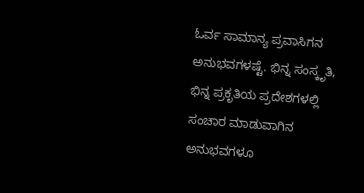ಓರ್ವ ಸಾಮಾನ್ಯ ಪ್ರವಾಸಿಗನ ಅನುಭವಗಳಷ್ಟೆ. ಭಿನ್ನ ಸಂಸ್ಕೃತಿ, ಭಿನ್ನ ಪ್ರಕೃತಿಯ ಪ್ರದೇಶಗಳಲ್ಲಿ ಸಂಚಾರ ಮಾಡುವಾಗಿನ ಅನುಭವಗಳೂ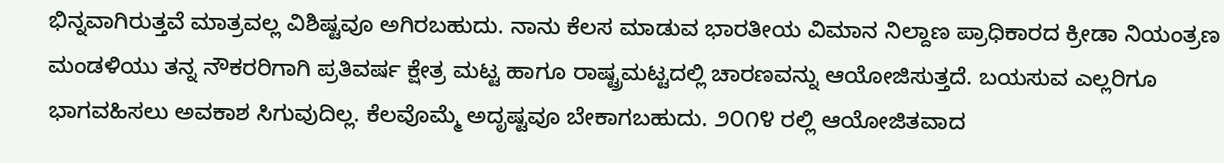ಭಿನ್ನವಾಗಿರುತ್ತವೆ ಮಾತ್ರವಲ್ಲ ವಿಶಿಷ್ಟವೂ ಅಗಿರಬಹುದು. ನಾನು ಕೆಲಸ ಮಾಡುವ ಭಾರತೀಯ ವಿಮಾನ ನಿಲ್ದಾಣ ಪ್ರಾಧಿಕಾರದ ಕ್ರೀಡಾ ನಿಯಂತ್ರಣ ಮಂಡಳಿಯು ತನ್ನ ನೌಕರರಿಗಾಗಿ ಪ್ರತಿವರ್ಷ ಕ್ಷೇತ್ರ ಮಟ್ಟ ಹಾಗೂ ರಾಷ್ಟ್ರಮಟ್ಟದಲ್ಲಿ ಚಾರಣವನ್ನು ಆಯೋಜಿಸುತ್ತದೆ. ಬಯಸುವ ಎಲ್ಲರಿಗೂ ಭಾಗವಹಿಸಲು ಅವಕಾಶ ಸಿಗುವುದಿಲ್ಲ. ಕೆಲವೊಮ್ಮೆ ಅದೃಷ್ಟವೂ ಬೇಕಾಗಬಹುದು. ೨೦೧೪ ರಲ್ಲಿ ಆಯೋಜಿತವಾದ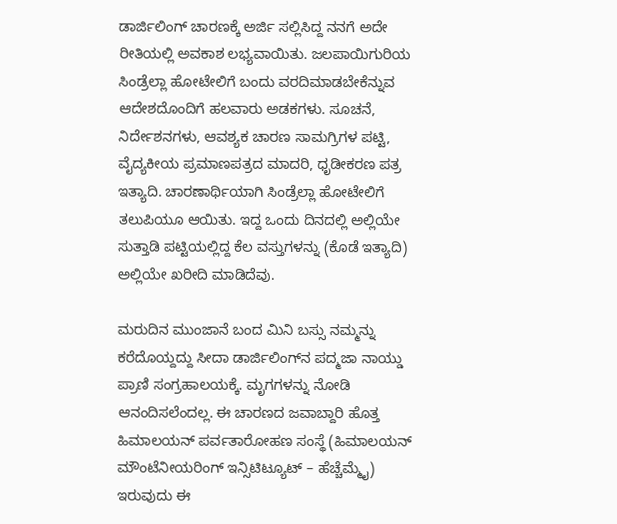ಡಾರ್ಜಿಲಿಂಗ್ ಚಾರಣಕ್ಕೆ ಅರ್ಜಿ ಸಲ್ಲಿಸಿದ್ದ ನನಗೆ ಅದೇ ರೀತಿಯಲ್ಲಿ ಅವಕಾಶ ಲಭ್ಯವಾಯಿತು. ಜಲಪಾಯಿಗುರಿಯ ಸಿಂಡ್ರೆಲ್ಲಾ ಹೋಟೇಲಿಗೆ ಬಂದು ವರದಿಮಾಡಬೇಕೆನ್ನುವ ಆದೇಶದೊಂದಿಗೆ ಹಲವಾರು ಅಡಕಗಳು. ಸೂಚನೆ, ನಿರ್ದೇಶನಗಳು, ಆವಶ್ಯಕ ಚಾರಣ ಸಾಮಗ್ರಿಗಳ ಪಟ್ಟಿ, ವೈದ್ಯಕೀಯ ಪ್ರಮಾಣಪತ್ರದ ಮಾದರಿ, ಧೃಡೀಕರಣ ಪತ್ರ ಇತ್ಯಾದಿ. ಚಾರಣಾರ್ಥಿಯಾಗಿ ಸಿಂಡ್ರೆಲ್ಲಾ ಹೋಟೇಲಿಗೆ ತಲುಪಿಯೂ ಆಯಿತು. ಇದ್ದ ಒಂದು ದಿನದಲ್ಲಿ ಅಲ್ಲಿಯೇ ಸುತ್ತಾಡಿ ಪಟ್ಟಿಯಲ್ಲಿದ್ದ ಕೆಲ ವಸ್ತುಗಳನ್ನು (ಕೊಡೆ ಇತ್ಯಾದಿ) ಅಲ್ಲಿಯೇ ಖರೀದಿ ಮಾಡಿದೆವು.

ಮರುದಿನ ಮುಂಜಾನೆ ಬಂದ ಮಿನಿ ಬಸ್ಸು ನಮ್ಮನ್ನು ಕರೆದೊಯ್ದದ್ದು ಸೀದಾ ಡಾರ್ಜಿಲಿಂಗ್‌ನ ಪದ್ಮಜಾ ನಾಯ್ಡು ಪ್ರಾಣಿ ಸಂಗ್ರಹಾಲಯಕ್ಕೆ. ಮೃಗಗಳನ್ನು ನೋಡಿ ಆನಂದಿಸಲೆಂದಲ್ಲ. ಈ ಚಾರಣದ ಜವಾಬ್ದಾರಿ ಹೊತ್ತ ಹಿಮಾಲಯನ್ ಪರ್ವತಾರೋಹಣ ಸಂಸ್ಥೆ (ಹಿಮಾಲಯನ್ ಮೌಂಟೆನೀಯರಿಂಗ್ ಇನ್ಸಿಟಿಟ್ಯೂಟ್ – ಹೆಚ್ಚೆಮ್ಮೈ) ಇರುವುದು ಈ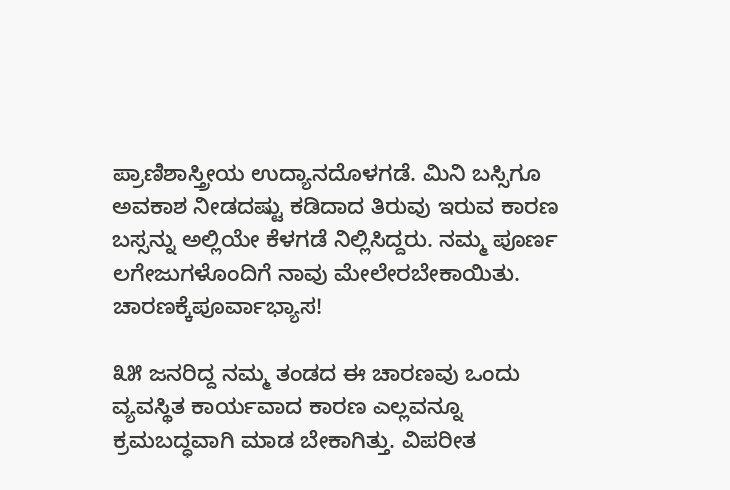ಪ್ರಾಣಿಶಾಸ್ತ್ರೀಯ ಉದ್ಯಾನದೊಳಗಡೆ. ಮಿನಿ ಬಸ್ಸಿಗೂ ಅವಕಾಶ ನೀಡದಷ್ಟು ಕಡಿದಾದ ತಿರುವು ಇರುವ ಕಾರಣ ಬಸ್ಸನ್ನು ಅಲ್ಲಿಯೇ ಕೆಳಗಡೆ ನಿಲ್ಲಿಸಿದ್ದರು. ನಮ್ಮ ಪೂರ್ಣ ಲಗೇಜುಗಳೊಂದಿಗೆ ನಾವು ಮೇಲೇರಬೇಕಾಯಿತು. ಚಾರಣಕ್ಕೆಪೂರ್ವಾಭ್ಯಾಸ!

೩೫ ಜನರಿದ್ದ ನಮ್ಮ ತಂಡದ ಈ ಚಾರಣವು ಒಂದು ವ್ಯವಸ್ಥಿತ ಕಾರ್ಯವಾದ ಕಾರಣ ಎಲ್ಲವನ್ನೂ ಕ್ರಮಬದ್ಧವಾಗಿ ಮಾಡ ಬೇಕಾಗಿತ್ತು. ವಿಪರೀತ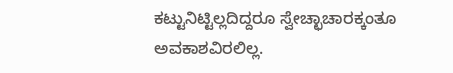ಕಟ್ಟುನಿಟ್ಟಿಲ್ಲದಿದ್ದರೂ ಸ್ವೇಚ್ಛಾಚಾರಕ್ಕಂತೂ ಅವಕಾಶವಿರಲಿಲ್ಲ.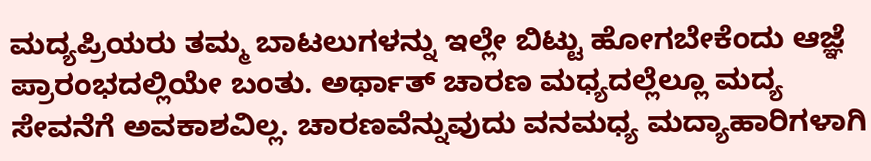ಮದ್ಯಪ್ರಿಯರು ತಮ್ಮ ಬಾಟಲುಗಳನ್ನು ಇಲ್ಲೇ ಬಿಟ್ಟು ಹೋಗಬೇಕೆಂದು ಆಜ್ಞೆ ಪ್ರಾರಂಭದಲ್ಲಿಯೇ ಬಂತು. ಅರ್ಥಾತ್ ಚಾರಣ ಮಧ್ಯದಲ್ಲೆಲ್ಲೂ ಮದ್ಯ ಸೇವನೆಗೆ ಅವಕಾಶವಿಲ್ಲ. ಚಾರಣವೆನ್ನುವುದು ವನಮಧ್ಯ ಮದ್ಯಾಹಾರಿಗಳಾಗಿ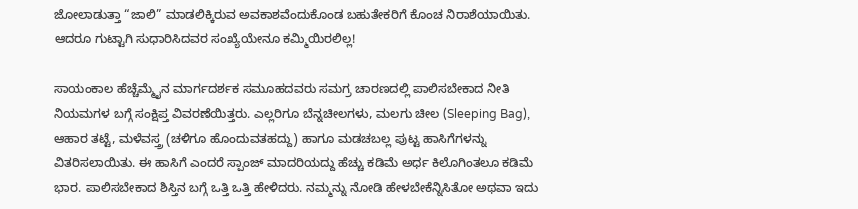ಜೋಲಾಡುತ್ತಾ “ಜಾಲಿ” ಮಾಡಲಿಕ್ಕಿರುವ ಅವಕಾಶವೆಂದುಕೊಂಡ ಬಹುತೇಕರಿಗೆ ಕೊಂಚ ನಿರಾಶೆಯಾಯಿತು. ಆದರೂ ಗುಟ್ಟಾಗಿ ಸುಧಾರಿಸಿದವರ ಸಂಖ್ಯೆಯೇನೂ ಕಮ್ಮಿಯಿರಲಿಲ್ಲ!

ಸಾಯಂಕಾಲ ಹೆಚ್ಚೆಮ್ಮೈನ ಮಾರ್ಗದರ್ಶಕ ಸಮೂಹದವರು ಸಮಗ್ರ ಚಾರಣದಲ್ಲಿ ಪಾಲಿಸಬೇಕಾದ ನೀತಿ ನಿಯಮಗಳ ಬಗ್ಗೆ ಸಂಕ್ಷಿಪ್ತ ವಿವರಣೆಯಿತ್ತರು. ಎಲ್ಲರಿಗೂ ಬೆನ್ನಚೀಲಗಳು, ಮಲಗು ಚೀಲ (Sleeping Bag), ಆಹಾರ ತಟ್ಟೆ, ಮಳೆವಸ್ತ್ರ (ಚಳಿಗೂ ಹೊಂದುವತಹದ್ದು) ಹಾಗೂ ಮಡಚಬಲ್ಲ ಪುಟ್ಟ ಹಾಸಿಗೆಗಳನ್ನು ವಿತರಿಸಲಾಯಿತು. ಈ ಹಾಸಿಗೆ ಎಂದರೆ ಸ್ಪಾಂಜ್ ಮಾದರಿಯದ್ದು ಹೆಚ್ಚು ಕಡಿಮೆ ಅರ್ಧ ಕಿಲೊಗಿಂತಲೂ ಕಡಿಮೆ ಭಾರ. ಪಾಲಿಸಬೇಕಾದ ಶಿಸ್ತಿನ ಬಗ್ಗೆ ಒತ್ತಿ ಒತ್ತಿ ಹೇಳಿದರು. ನಮ್ಮನ್ನು ನೋಡಿ ಹೇಳಬೇಕೆನ್ನಿಸಿತೋ ಅಥವಾ ಇದು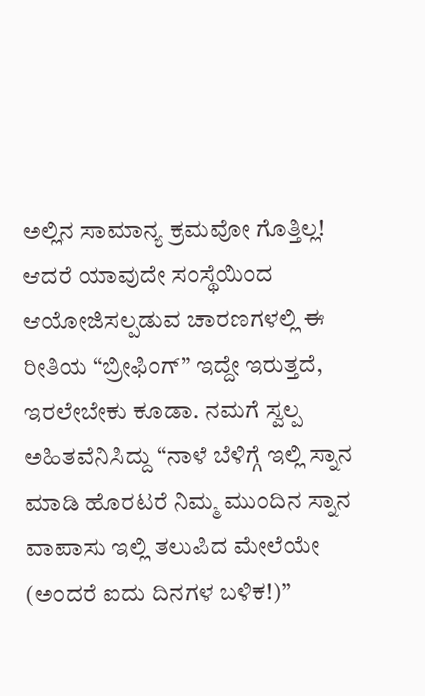ಅಲ್ಲಿನ ಸಾಮಾನ್ಯ ಕ್ರಮವೋ ಗೊತ್ತಿಲ್ಲ! ಆದರೆ ಯಾವುದೇ ಸಂಸ್ಥೆಯಿಂದ ಆಯೋಜಿಸಲ್ಪಡುವ ಚಾರಣಗಳಲ್ಲಿ ಈ ರೀತಿಯ “ಬ್ರೀಫಿಂಗ್” ಇದ್ದೇ ಇರುತ್ತದೆ, ಇರಲೇಬೇಕು ಕೂಡಾ. ನಮಗೆ ಸ್ವಲ್ಪ ಅಹಿತವೆನಿಸಿದ್ದು “ನಾಳೆ ಬೆಳಿಗ್ಗೆ ಇಲ್ಲಿ ಸ್ನಾನ ಮಾಡಿ ಹೊರಟರೆ ನಿಮ್ಮ ಮುಂದಿನ ಸ್ನಾನ ವಾಪಾಸು ಇಲ್ಲಿ ತಲುಪಿದ ಮೇಲೆಯೇ (ಅಂದರೆ ಐದು ದಿನಗಳ ಬಳಿಕ!)”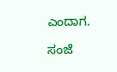ಎಂದಾಗ.

ಸಂಜೆ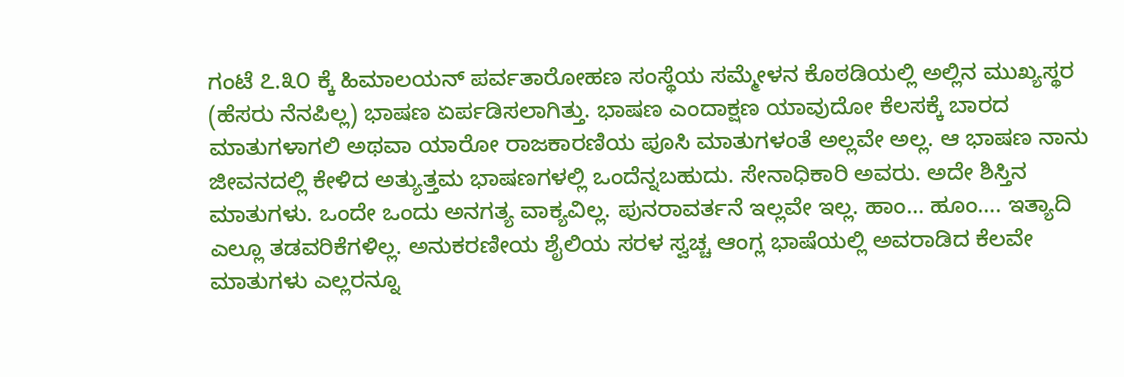ಗಂಟೆ ೭.೩೦ ಕ್ಕೆ ಹಿಮಾಲಯನ್ ಪರ್ವತಾರೋಹಣ ಸಂಸ್ಥೆಯ ಸಮ್ಮೇಳನ ಕೊಠಡಿಯಲ್ಲಿ ಅಲ್ಲಿನ ಮುಖ್ಯಸ್ಥರ (ಹೆಸರು ನೆನಪಿಲ್ಲ) ಭಾಷಣ ಏರ್ಪಡಿಸಲಾಗಿತ್ತು. ಭಾಷಣ ಎಂದಾಕ್ಷಣ ಯಾವುದೋ ಕೆಲಸಕ್ಕೆ ಬಾರದ ಮಾತುಗಳಾಗಲಿ ಅಥವಾ ಯಾರೋ ರಾಜಕಾರಣಿಯ ಪೂಸಿ ಮಾತುಗಳಂತೆ ಅಲ್ಲವೇ ಅಲ್ಲ. ಆ ಭಾಷಣ ನಾನು ಜೀವನದಲ್ಲಿ ಕೇಳಿದ ಅತ್ಯುತ್ತಮ ಭಾಷಣಗಳಲ್ಲಿ ಒಂದೆನ್ನಬಹುದು. ಸೇನಾಧಿಕಾರಿ ಅವರು. ಅದೇ ಶಿಸ್ತಿನ ಮಾತುಗಳು. ಒಂದೇ ಒಂದು ಅನಗತ್ಯ ವಾಕ್ಯವಿಲ್ಲ. ಪುನರಾವರ್ತನೆ ಇಲ್ಲವೇ ಇಲ್ಲ. ಹಾಂ… ಹೂಂ…. ಇತ್ಯಾದಿ ಎಲ್ಲೂ ತಡವರಿಕೆಗಳಿಲ್ಲ. ಅನುಕರಣೀಯ ಶೈಲಿಯ ಸರಳ ಸ್ವಚ್ಚ ಆಂಗ್ಲ ಭಾಷೆಯಲ್ಲಿ ಅವರಾಡಿದ ಕೆಲವೇ ಮಾತುಗಳು ಎಲ್ಲರನ್ನೂ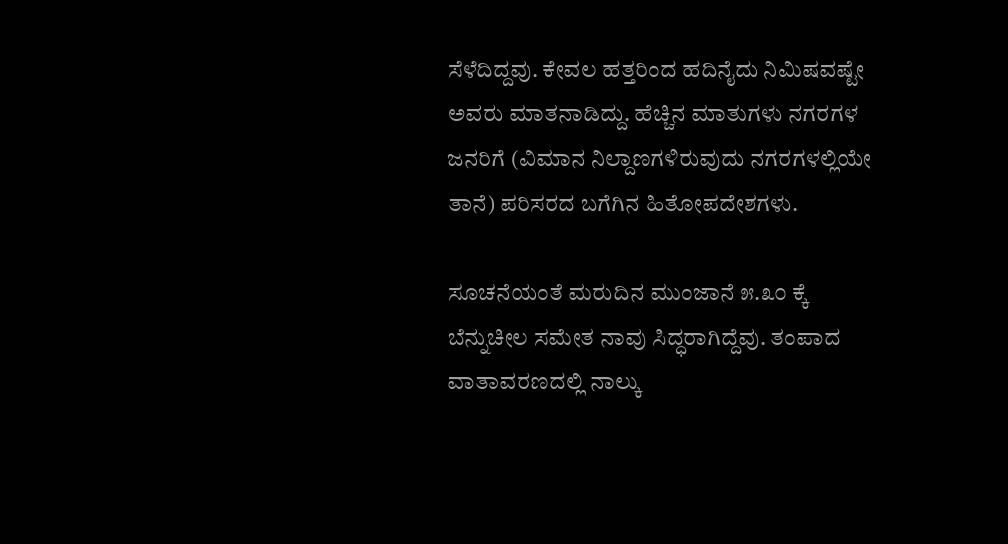ಸೆಳೆದಿದ್ದವು. ಕೇವಲ ಹತ್ತರಿಂದ ಹದಿನೈದು ನಿಮಿಷವಷ್ಟೇ ಅವರು ಮಾತನಾಡಿದ್ದು. ಹೆಚ್ಚಿನ ಮಾತುಗಳು ನಗರಗಳ ಜನರಿಗೆ (ವಿಮಾನ ನಿಲ್ದಾಣಗಳಿರುವುದು ನಗರಗಳಲ್ಲಿಯೇ ತಾನೆ) ಪರಿಸರದ ಬಗೆಗಿನ ಹಿತೋಪದೇಶಗಳು.

ಸೂಚನೆಯಂತೆ ಮರುದಿನ ಮುಂಜಾನೆ ೫.೩೦ ಕ್ಕೆ ಬೆನ್ನುಚೀಲ ಸಮೇತ ನಾವು ಸಿದ್ಧರಾಗಿದ್ದೆವು. ತಂಪಾದ ವಾತಾವರಣದಲ್ಲಿ ನಾಲ್ಕು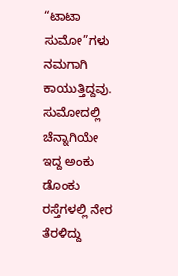“ಟಾಟಾ ಸುಮೋ”ಗಳು ನಮಗಾಗಿ ಕಾಯುತ್ತಿದ್ದವು. ಸುಮೋದಲ್ಲಿ ಚೆನ್ನಾಗಿಯೇ ಇದ್ದ ಅಂಕು ಡೊಂಕು ರಸ್ತೆಗಳಲ್ಲಿ ನೇರ ತೆರಳಿದ್ದು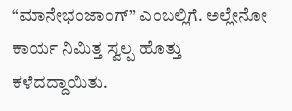“ಮಾನೇಭಂಜಾಂಗ್” ಎಂಬಲ್ಲಿಗೆ. ಅಲ್ಲೇನೋ ಕಾರ್ಯ ನಿಮಿತ್ತ ಸ್ವಲ್ಪ ಹೊತ್ತು ಕಳೆದದ್ದಾಯಿತು.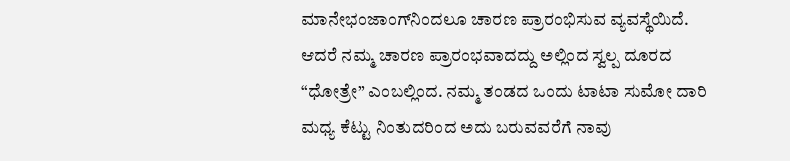ಮಾನೇಭಂಜಾಂಗ್‌ನಿಂದಲೂ ಚಾರಣ ಪ್ರಾರಂಭಿಸುವ ವ್ಯವಸ್ಥೆಯಿದೆ. ಆದರೆ ನಮ್ಮ ಚಾರಣ ಪ್ರಾರಂಭವಾದದ್ದು ಅಲ್ಲಿಂದ ಸ್ವಲ್ಪ ದೂರದ “ಧೋತ್ರೇ” ಎಂಬಲ್ಲಿಂದ. ನಮ್ಮ ತಂಡದ ಒಂದು ಟಾಟಾ ಸುಮೋ ದಾರಿ ಮಧ್ಯ ಕೆಟ್ಟು ನಿಂತುದರಿಂದ ಅದು ಬರುವವರೆಗೆ ನಾವು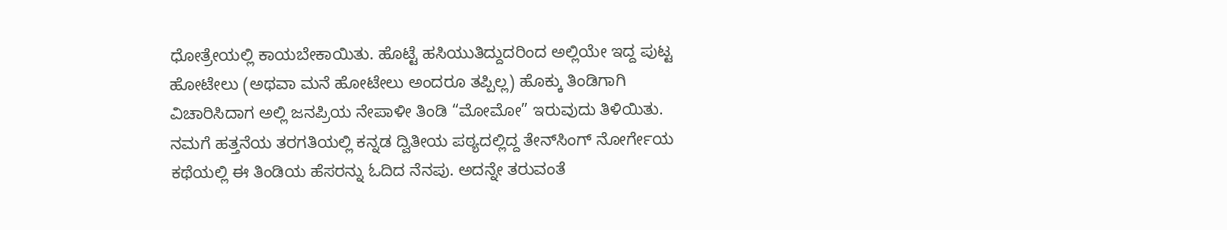ಧೋತ್ರೇಯಲ್ಲಿ ಕಾಯಬೇಕಾಯಿತು. ಹೊಟ್ಟೆ ಹಸಿಯುತಿದ್ದುದರಿಂದ ಅಲ್ಲಿಯೇ ಇದ್ದ ಪುಟ್ಟ ಹೋಟೇಲು (ಅಥವಾ ಮನೆ ಹೋಟೇಲು ಅಂದರೂ ತಪ್ಪಿಲ್ಲ) ಹೊಕ್ಕು ತಿಂಡಿಗಾಗಿ ವಿಚಾರಿಸಿದಾಗ ಅಲ್ಲಿ ಜನಪ್ರಿಯ ನೇಪಾಳೀ ತಿಂಡಿ “ಮೋಮೋ” ಇರುವುದು ತಿಳಿಯಿತು. ನಮಗೆ ಹತ್ತನೆಯ ತರಗತಿಯಲ್ಲಿ ಕನ್ನಡ ದ್ವಿತೀಯ ಪಠ್ಯದಲ್ಲಿದ್ದ ತೇನ್‍ಸಿಂಗ್ ನೋರ್ಗೇಯ ಕಥೆಯಲ್ಲಿ ಈ ತಿಂಡಿಯ ಹೆಸರನ್ನು ಓದಿದ ನೆನಪು. ಅದನ್ನೇ ತರುವಂತೆ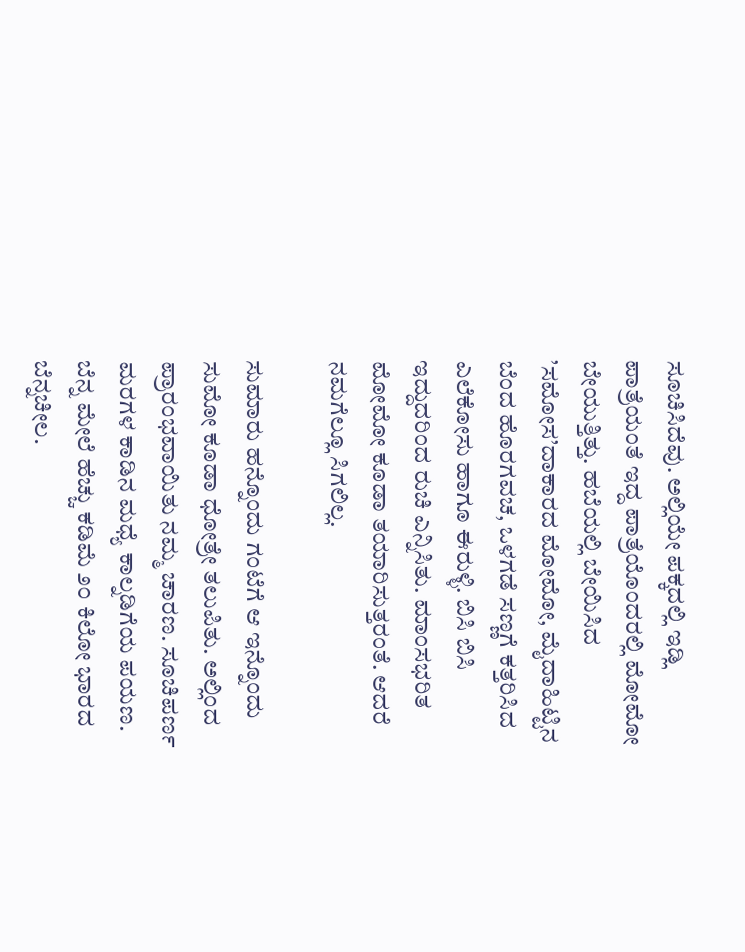ಸೂಚಿಸಿದೆವು. ಅಲ್ಲಿಯೇ ಪಕ್ಕದಲ್ಲಿ ಇಡ್ಲಿ ಪಾತ್ರೆಯಂತೆ ಇದ್ದ ಪಾತ್ರೆಯೊಂದರಲ್ಲಿ ಮೋಮೋ ಬೇಯುತ್ತಿತ್ತು. ಹಬೆಯಲ್ಲಿ ಬೇಯಿಸಿದ ’ಸಮೋಸ’ದಾಕಾರದ ಮೋಮೋ, ಮೈದಾಹಿಟ್ಟಿನ ಬೆಂದ ಹೊರಗವಚ, ಒಳಗಡೆ ಸಣ್ಣಗೆ ಕತ್ತರಿಸಿದ ಎಲೆಕೋಸು ಹಾಗೂ ಈರುಳ್ಳಿ. ಬಿಸಿ ಬಿಸಿ ಇದ್ದುದರಿಂದ ರುಚಿ ಎನ್ನಿಸಿತು. ಮಾಂಸಭರಿತ ಮೋಮೋ ಕೂಡಾ ತಯಾರಿಸುತ್ತರಂತೆ. ಆದರೆ ನಮಗೆಲ್ಲೂ ಸಿಗಲಿಲ್ಲ.

ಸುಮಾರು ಹನ್ನೊಂದು ಗಂಟೆಗೆ ಆ ಇನ್ನೊಂದು ಸುಮೋ ಕೂಡಾ ಧೋತ್ರೇ ತಲುಪಿತು. ಅಲ್ಲಿಂದ ಪ್ರಾರಂಭವಾಯಿತು ನಮ್ಮ ಚಾರಣ. ಸೂಚಿಪರ್ಣ ಮರಗಳ ಕಾಡಿನ ಮಧ್ಯೆ ಕಾಲ್ನಡಿಗೆಯ ಪಯಣ. ಬೆನ್ನ ಮೇಲೆ ಹೆಚ್ಚು ಕಡಿಮೆ ೨೦ ಕಿಲೋ ಭಾರದ ಬೆನ್ನಚೀಲ.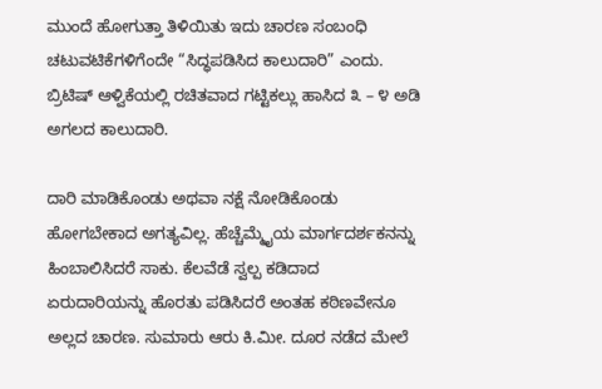ಮುಂದೆ ಹೋಗುತ್ತಾ ತಿಳಿಯಿತು ಇದು ಚಾರಣ ಸಂಬಂಧಿ ಚಟುವಟಿಕೆಗಳಿಗೆಂದೇ “ಸಿದ್ಧಪಡಿಸಿದ ಕಾಲುದಾರಿ” ಎಂದು. ಬ್ರಿಟಿಷ್ ಆಳ್ವಿಕೆಯಲ್ಲಿ ರಚಿತವಾದ ಗಟ್ಟಿಕಲ್ಲು ಹಾಸಿದ ೩ – ೪ ಅಡಿ ಅಗಲದ ಕಾಲುದಾರಿ.

ದಾರಿ ಮಾಡಿಕೊಂಡು ಅಥವಾ ನಕ್ಷೆ ನೋಡಿಕೊಂಡು ಹೋಗಬೇಕಾದ ಅಗತ್ಯವಿಲ್ಲ. ಹೆಚ್ಚೆಮ್ಮೈಯ ಮಾರ್ಗದರ್ಶಕನನ್ನು ಹಿಂಬಾಲಿಸಿದರೆ ಸಾಕು. ಕೆಲವೆಡೆ ಸ್ವಲ್ಪ ಕಡಿದಾದ ಏರುದಾರಿಯನ್ನು ಹೊರತು ಪಡಿಸಿದರೆ ಅಂತಹ ಕಠಿಣವೇನೂ ಅಲ್ಲದ ಚಾರಣ. ಸುಮಾರು ಆರು ಕಿ.ಮೀ. ದೂರ ನಡೆದ ಮೇಲೆ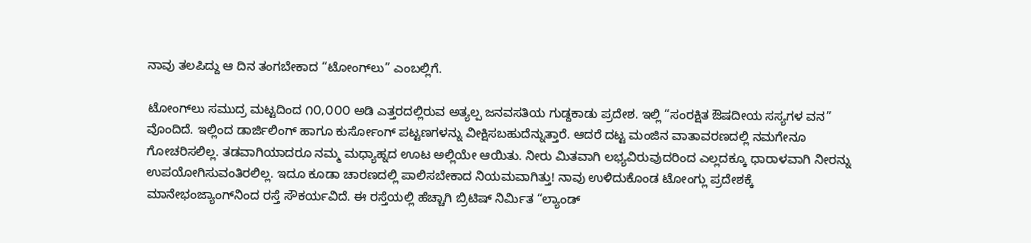ನಾವು ತಲಪಿದ್ದು ಆ ದಿನ ತಂಗಬೇಕಾದ “ಟೋಂಗ್‌ಲು” ಎಂಬಲ್ಲಿಗೆ.

ಟೋಂಗ್‌ಲು ಸಮುದ್ರ ಮಟ್ಟದಿಂದ ೧೦,೦೦೦ ಅಡಿ ಎತ್ತರದಲ್ಲಿರುವ ಅತ್ಯಲ್ಪ ಜನವಸತಿಯ ಗುಡ್ದಕಾಡು ಪ್ರದೇಶ. ಇಲ್ಲಿ “ಸಂರಕ್ಷಿತ ಔಷದೀಯ ಸಸ್ಯಗಳ ವನ” ವೊಂದಿದೆ. ಇಲ್ಲಿಂದ ಡಾರ್ಜಿಲಿಂಗ್ ಹಾಗೂ ಕುರ್ಸೋಂಗ್‍ ಪಟ್ಟಣಗಳನ್ನು ವೀಕ್ಷಿಸಬಹುದೆನ್ನುತ್ತಾರೆ. ಆದರೆ ದಟ್ಟ ಮಂಜಿನ ವಾತಾವರಣದಲ್ಲಿ ನಮಗೇನೂ ಗೋಚರಿಸಲಿಲ್ಲ. ತಡವಾಗಿಯಾದರೂ ನಮ್ಮ ಮಧ್ಯಾಹ್ನದ ಊಟ ಅಲ್ಲಿಯೇ ಆಯಿತು. ನೀರು ಮಿತವಾಗಿ ಲಭ್ಯವಿರುವುದರಿಂದ ಎಲ್ಲದಕ್ಕೂ ಧಾರಾಳವಾಗಿ ನೀರನ್ನು ಉಪಯೋಗಿಸುವಂತಿರಲಿಲ್ಲ. ಇದೂ ಕೂಡಾ ಚಾರಣದಲ್ಲಿ ಪಾಲಿಸಬೇಕಾದ ನಿಯಮವಾಗಿತ್ತು! ನಾವು ಉಳಿದುಕೊಂಡ ಟೋಂಗ್ಲು ಪ್ರದೇಶಕ್ಕೆ ಮಾನೇಭಂಜ್ಯಾಂಗ್‍ನಿಂದ ರಸ್ತೆ ಸೌಕರ್ಯವಿದೆ. ಈ ರಸ್ತೆಯಲ್ಲಿ ಹೆಚ್ಚಾಗಿ ಬ್ರಿಟಿಷ್ ನಿರ್ಮಿತ “ಲ್ಯಾಂಡ್‍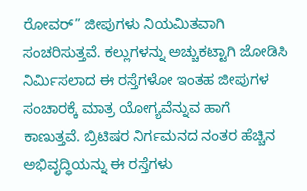ರೋವರ್” ಜೀಪುಗಳು ನಿಯಮಿತವಾಗಿ ಸಂಚರಿಸುತ್ತವೆ. ಕಲ್ಲುಗಳನ್ನು ಅಚ್ಚುಕಟ್ಟಾಗಿ ಜೋಡಿಸಿ ನಿರ್ಮಿಸಲಾದ ಈ ರಸ್ತೆಗಳೋ ಇಂತಹ ಜೀಪುಗಳ ಸಂಚಾರಕ್ಕೆ ಮಾತ್ರ ಯೋಗ್ಯವೆನ್ನುವ ಹಾಗೆ ಕಾಣುತ್ತವೆ. ಬ್ರಿಟಿಷರ ನಿರ್ಗಮನದ ನಂತರ ಹೆಚ್ಚಿನ ಅಭಿವೃದ್ಧಿಯನ್ನು ಈ ರಸ್ತೆಗಳು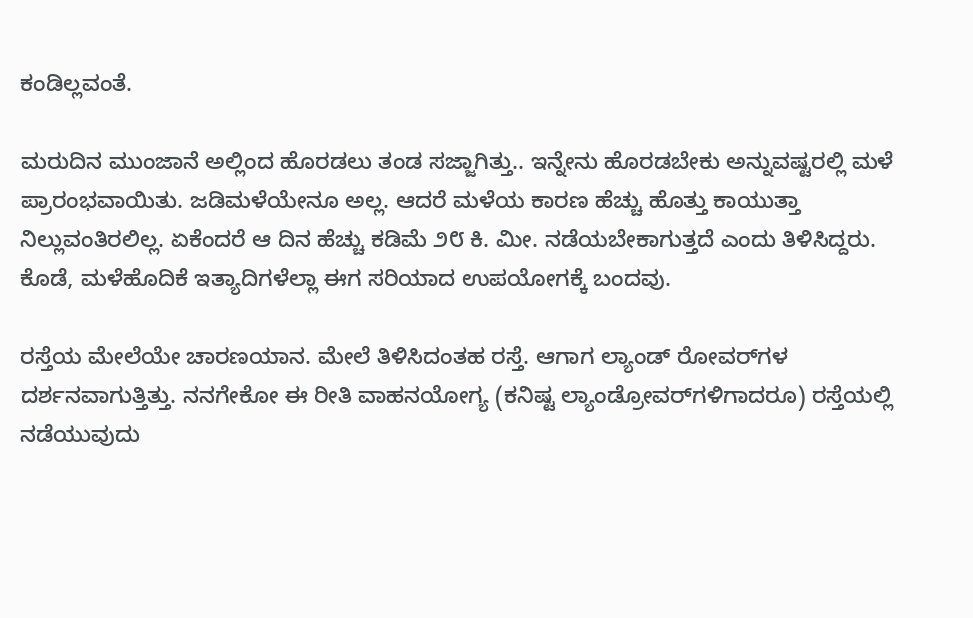ಕಂಡಿಲ್ಲವಂತೆ.

ಮರುದಿನ ಮುಂಜಾನೆ ಅಲ್ಲಿಂದ ಹೊರಡಲು ತಂಡ ಸಜ್ಜಾಗಿತ್ತು.. ಇನ್ನೇನು ಹೊರಡಬೇಕು ಅನ್ನುವಷ್ಟರಲ್ಲಿ ಮಳೆ ಪ್ರಾರಂಭವಾಯಿತು. ಜಡಿಮಳೆಯೇನೂ ಅಲ್ಲ. ಆದರೆ ಮಳೆಯ ಕಾರಣ ಹೆಚ್ಚು ಹೊತ್ತು ಕಾಯುತ್ತಾ ನಿಲ್ಲುವಂತಿರಲಿಲ್ಲ. ಏಕೆಂದರೆ ಆ ದಿನ ಹೆಚ್ಚು ಕಡಿಮೆ ೨೮ ಕಿ. ಮೀ. ನಡೆಯಬೇಕಾಗುತ್ತದೆ ಎಂದು ತಿಳಿಸಿದ್ದರು. ಕೊಡೆ, ಮಳೆಹೊದಿಕೆ ಇತ್ಯಾದಿಗಳೆಲ್ಲಾ ಈಗ ಸರಿಯಾದ ಉಪಯೋಗಕ್ಕೆ ಬಂದವು.

ರಸ್ತೆಯ ಮೇಲೆಯೇ ಚಾರಣಯಾನ. ಮೇಲೆ ತಿಳಿಸಿದಂತಹ ರಸ್ತೆ. ಆಗಾಗ ಲ್ಯಾಂಡ್ ರೋವರ್‌ಗಳ ದರ್ಶನವಾಗುತ್ತಿತ್ತು. ನನಗೇಕೋ ಈ ರೀತಿ ವಾಹನಯೋಗ್ಯ (ಕನಿಷ್ಟ ಲ್ಯಾಂಡ್ರೋವರ್‌ಗಳಿಗಾದರೂ) ರಸ್ತೆಯಲ್ಲಿ ನಡೆಯುವುದು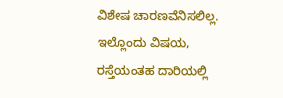ವಿಶೇಷ ಚಾರಣವೆನಿಸಲಿಲ್ಲ. ಇಲ್ಲೊಂದು ವಿಷಯ, ರಸ್ತೆಯಂತಹ ದಾರಿಯಲ್ಲಿ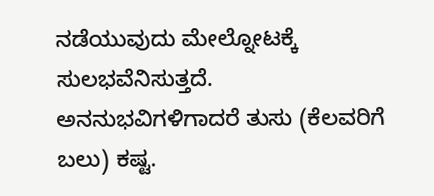ನಡೆಯುವುದು ಮೇಲ್ನೋಟಕ್ಕೆ ಸುಲಭವೆನಿಸುತ್ತದೆ. ಅನನುಭವಿಗಳಿಗಾದರೆ ತುಸು (ಕೆಲವರಿಗೆ ಬಲು) ಕಷ್ಟ.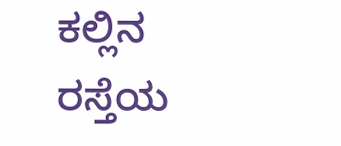ಕಲ್ಲಿನ ರಸ್ತೆಯ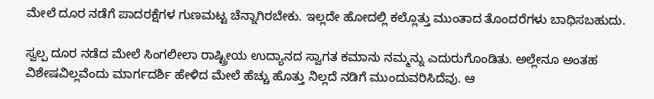ಮೇಲೆ ದೂರ ನಡೆಗೆ ಪಾದರಕ್ಷೆಗಳ ಗುಣಮಟ್ಟ ಚೆನ್ನಾಗಿರಬೇಕು. ಇಲ್ಲದೇ ಹೋದಲ್ಲಿ ಕಲ್ಲೊತ್ತು ಮುಂತಾದ ತೊಂದರೆಗಳು ಬಾಧಿಸಬಹುದು.

ಸ್ವಲ್ಪ ದೂರ ನಡೆದ ಮೇಲೆ ಸಿಂಗಲೀಲಾ ರಾಷ್ಟ್ರೀಯ ಉದ್ಯಾನದ ಸ್ವಾಗತ ಕಮಾನು ನಮ್ಮನ್ನು ಎದುರುಗೊಂಡಿತು. ಅಲ್ಲೇನೂ ಅಂತಹ ವಿಶೇಷವಿಲ್ಲವೆಂದು ಮಾರ್ಗದರ್ಶಿ ಹೇಳಿದ ಮೇಲೆ ಹೆಚ್ಚು ಹೊತ್ತು ನಿಲ್ಲದೆ ನಡಿಗೆ ಮುಂದುವರಿಸಿದೆವು. ಆ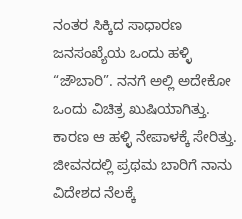ನಂತರ ಸಿಕ್ಕಿದ ಸಾಧಾರಣ ಜನಸಂಖ್ಯೆಯ ಒಂದು ಹಳ್ಳಿ “ಜೌಬಾರಿ”. ನನಗೆ ಅಲ್ಲಿ ಅದೇಕೋ ಒಂದು ವಿಚಿತ್ರ ಖುಷಿಯಾಗಿತ್ತು. ಕಾರಣ ಆ ಹಳ್ಳಿ ನೇಪಾಳಕ್ಕೆ ಸೇರಿತ್ತು. ಜೀವನದಲ್ಲಿ ಪ್ರಥಮ ಬಾರಿಗೆ ನಾನು ವಿದೇಶದ ನೆಲಕ್ಕೆ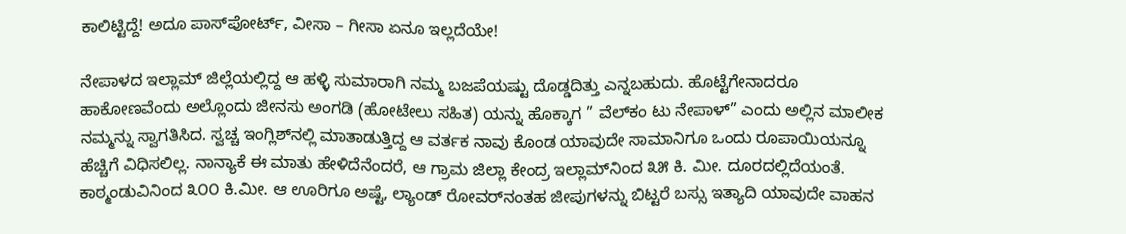ಕಾಲಿಟ್ಟಿದ್ದೆ! ಅದೂ ಪಾಸ್‌ಪೋರ್ಟ್, ವೀಸಾ – ಗೀಸಾ ಏನೂ ಇಲ್ಲದೆಯೇ!

ನೇಪಾಳದ ಇಲ್ಲಾಮ್ ಜಿಲ್ಲೆಯಲ್ಲಿದ್ದ ಆ ಹಳ್ಳಿ ಸುಮಾರಾಗಿ ನಮ್ಮ ಬಜಪೆಯಷ್ಟು ದೊಡ್ಡದಿತ್ತು ಎನ್ನಬಹುದು. ಹೊಟ್ಟೆಗೇನಾದರೂ ಹಾಕೋಣವೆಂದು ಅಲ್ಲೊಂದು ಜೀನಸು ಅಂಗಡಿ (ಹೋಟೇಲು ಸಹಿತ) ಯನ್ನು ಹೊಕ್ಕಾಗ ” ವೆಲ್‌ಕಂ ಟು ನೇಪಾಳ್” ಎಂದು ಅಲ್ಲಿನ ಮಾಲೀಕ ನಮ್ಮನ್ನು ಸ್ವಾಗತಿಸಿದ. ಸ್ವಚ್ಚ ಇಂಗ್ಲಿಶ್‌ನಲ್ಲಿ ಮಾತಾಡುತ್ತಿದ್ದ ಆ ವರ್ತಕ ನಾವು ಕೊಂಡ ಯಾವುದೇ ಸಾಮಾನಿಗೂ ಒಂದು ರೂಪಾಯಿಯನ್ನೂ ಹೆಚ್ಚಿಗೆ ವಿಧಿಸಲಿಲ್ಲ. ನಾನ್ಯಾಕೆ ಈ ಮಾತು ಹೇಳಿದೆನೆಂದರೆ, ಆ ಗ್ರಾಮ ಜಿಲ್ಲಾ ಕೇಂದ್ರ ಇಲ್ಲಾಮ್‌ನಿಂದ ೩೫ ಕಿ. ಮೀ. ದೂರದಲ್ಲಿದೆಯಂತೆ. ಕಾಠ್ಮಂಡುವಿನಿಂದ ೩೦೦ ಕಿ.ಮೀ. ಆ ಊರಿಗೂ ಅಷ್ಟೆ, ಲ್ಯಾಂಡ್‌ ರೋವರ್‌ನಂತಹ ಜೀಪುಗಳನ್ನು ಬಿಟ್ಟರೆ ಬಸ್ಸು ಇತ್ಯಾದಿ ಯಾವುದೇ ವಾಹನ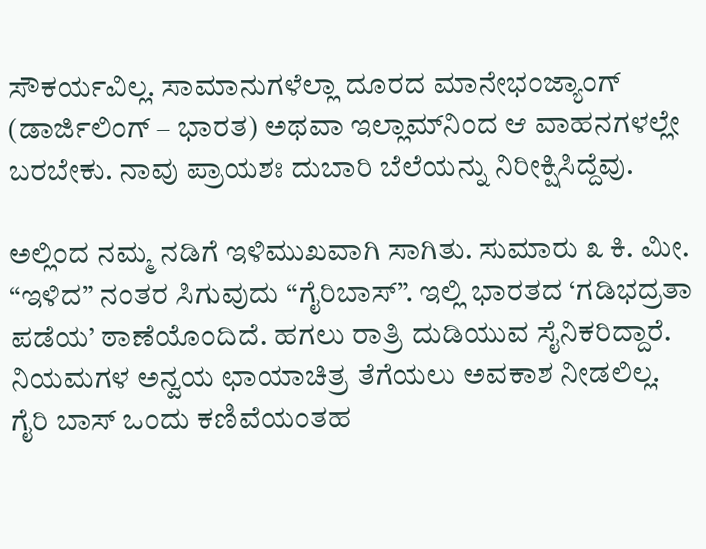ಸೌಕರ್ಯವಿಲ್ಲ. ಸಾಮಾನುಗಳೆಲ್ಲಾ ದೂರದ ಮಾನೇಭಂಜ್ಯಾಂಗ್ (ಡಾರ್ಜಿಲಿಂಗ್ – ಭಾರತ) ಅಥವಾ ಇಲ್ಲಾಮ್‌ನಿಂದ ಆ ವಾಹನಗಳಲ್ಲೇ ಬರಬೇಕು. ನಾವು ಪ್ರಾಯಶಃ ದುಬಾರಿ ಬೆಲೆಯನ್ನು ನಿರೀಕ್ಷಿಸಿದ್ದೆವು.

ಅಲ್ಲಿಂದ ನಮ್ಮ ನಡಿಗೆ ಇಳಿಮುಖವಾಗಿ ಸಾಗಿತು. ಸುಮಾರು ೩ ಕಿ. ಮೀ. “ಇಳಿದ” ನಂತರ ಸಿಗುವುದು “ಗೈರಿಬಾಸ್”. ಇಲ್ಲಿ ಭಾರತದ ‘ಗಡಿಭದ್ರತಾ ಪಡೆಯ’ ಠಾಣೆಯೊಂದಿದೆ. ಹಗಲು ರಾತ್ರಿ ದುಡಿಯುವ ಸೈನಿಕರಿದ್ದಾರೆ. ನಿಯಮಗಳ ಅನ್ವಯ ಛಾಯಾಚಿತ್ರ ತೆಗೆಯಲು ಅವಕಾಶ ನೀಡಲಿಲ್ಲ. ಗೈರಿ ಬಾಸ್ ಒಂದು ಕಣಿವೆಯಂತಹ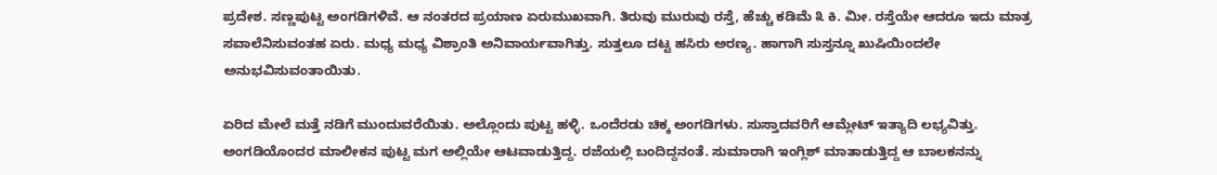ಪ್ರದೇಶ. ಸಣ್ಣಪುಟ್ಟ ಅಂಗಡಿಗಳಿವೆ. ಆ ನಂತರದ ಪ್ರಯಾಣ ಏರುಮುಖವಾಗಿ. ತಿರುವು ಮುರುವು ರಸ್ತೆ, ಹೆಚ್ಚು ಕಡಿಮೆ ೩ ಕಿ. ಮೀ. ರಸ್ತೆಯೇ ಆದರೂ ಇದು ಮಾತ್ರ ಸವಾಲೆನಿಸುವಂತಹ ಏರು. ಮಧ್ಯ ಮಧ್ಯ ವಿಶ್ರಾಂತಿ ಅನಿವಾರ್ಯವಾಗಿತ್ತು. ಸುತ್ತಲೂ ದಟ್ಟ ಹಸಿರು ಅರಣ್ಯ. ಹಾಗಾಗಿ ಸುಸ್ತನ್ನೂ ಖುಷಿಯಿಂದಲೇ ಅನುಭವಿಸುವಂತಾಯಿತು.

ಏರಿದ ಮೇಲೆ ಮತ್ತೆ ನಡಿಗೆ ಮುಂದುವರೆಯಿತು. ಅಲ್ಲೊಂದು ಪುಟ್ಟ ಹಳ್ಳಿ. ಒಂದೆರಡು ಚಿಕ್ಕ ಅಂಗಡಿಗಳು. ಸುಸ್ತಾದವರಿಗೆ ಆಮ್ಲೇಟ್ ಇತ್ಯಾದಿ ಲಭ್ಯವಿತ್ತು. ಅಂಗಡಿಯೊಂದರ ಮಾಲೀಕನ ಪುಟ್ಟ ಮಗ ಅಲ್ಲಿಯೇ ಆಟವಾಡುತ್ತಿದ್ದ. ರಜೆಯಲ್ಲಿ ಬಂದಿದ್ದನಂತೆ. ಸುಮಾರಾಗಿ ಇಂಗ್ಲಿಶ್ ಮಾತಾಡುತ್ತಿದ್ದ ಆ ಬಾಲಕನನ್ನು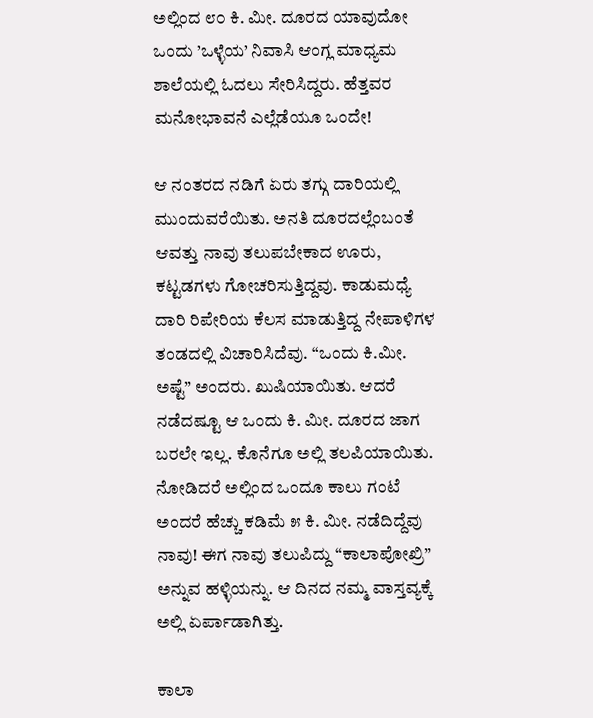ಅಲ್ಲಿಂದ ೮೦ ಕಿ. ಮೀ. ದೂರದ ಯಾವುದೋ ಒಂದು ’ಒಳ್ಳೆಯ’ ನಿವಾಸಿ ಆಂಗ್ಲ ಮಾಧ್ಯಮ ಶಾಲೆಯಲ್ಲಿ ಓದಲು ಸೇರಿಸಿದ್ದರು. ಹೆತ್ತವರ ಮನೋಭಾವನೆ ಎಲ್ಲೆಡೆಯೂ ಒಂದೇ!

ಆ ನಂತರದ ನಡಿಗೆ ಏರು ತಗ್ಗು ದಾರಿಯಲ್ಲಿ ಮುಂದುವರೆಯಿತು. ಅನತಿ ದೂರದಲ್ಲೆಂಬಂತೆ ಆವತ್ತು ನಾವು ತಲುಪಬೇಕಾದ ಊರು, ಕಟ್ಟಡಗಳು ಗೋಚರಿಸುತ್ತಿದ್ದವು. ಕಾಡುಮಧ್ಯೆ ದಾರಿ ರಿಪೇರಿಯ ಕೆಲಸ ಮಾಡುತ್ತಿದ್ದ ನೇಪಾಳಿಗಳ ತಂಡದಲ್ಲಿ ವಿಚಾರಿಸಿದೆವು. “ಒಂದು ಕಿ.ಮೀ. ಅಷ್ಟೆ” ಅಂದರು. ಖುಷಿಯಾಯಿತು. ಆದರೆ ನಡೆದಷ್ಟೂ ಆ ಒಂದು ಕಿ. ಮೀ. ದೂರದ ಜಾಗ ಬರಲೇ ಇಲ್ಲ. ಕೊನೆಗೂ ಅಲ್ಲಿ ತಲಪಿಯಾಯಿತು. ನೋಡಿದರೆ ಅಲ್ಲಿಂದ ಒಂದೂ ಕಾಲು ಗಂಟೆ ಅಂದರೆ ಹೆಚ್ಚು ಕಡಿಮೆ ೫ ಕಿ. ಮೀ. ನಡೆದಿದ್ದೆವು ನಾವು! ಈಗ ನಾವು ತಲುಪಿದ್ದು “ಕಾಲಾಪೋಖ್ರಿ” ಅನ್ನುವ ಹಳ್ಳಿಯನ್ನು. ಆ ದಿನದ ನಮ್ಮ ವಾಸ್ತವ್ಯಕ್ಕೆ ಅಲ್ಲಿ ಏರ್ಪಾಡಾಗಿತ್ತು.

ಕಾಲಾ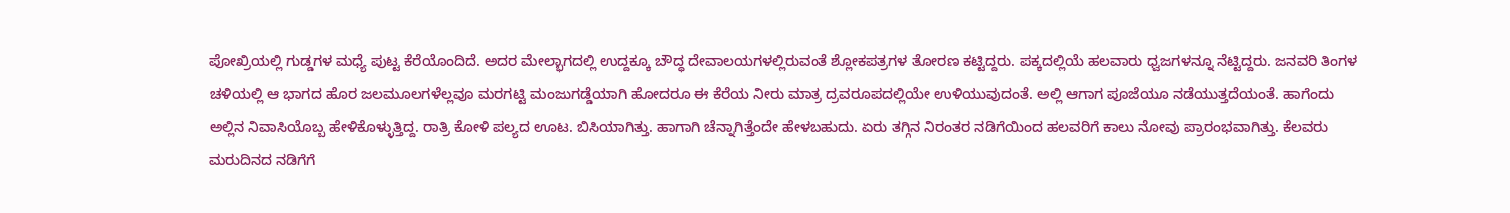ಪೋಖ್ರಿಯಲ್ಲಿ ಗುಡ್ಡಗಳ ಮಧ್ಯೆ ಪುಟ್ಟ ಕೆರೆಯೊಂದಿದೆ. ಅದರ ಮೇಲ್ಭಾಗದಲ್ಲಿ ಉದ್ದಕ್ಕೂ ಬೌದ್ಧ ದೇವಾಲಯಗಳಲ್ಲಿರುವಂತೆ ಶ್ಲೋಕಪತ್ರಗಳ ತೋರಣ ಕಟ್ಟಿದ್ದರು. ಪಕ್ಕದಲ್ಲಿಯೆ ಹಲವಾರು ಧ್ವಜಗಳನ್ನೂ ನೆಟ್ಟಿದ್ದರು. ಜನವರಿ ತಿಂಗಳ ಚಳಿಯಲ್ಲಿ ಆ ಭಾಗದ ಹೊರ ಜಲಮೂಲಗಳೆಲ್ಲವೂ ಮರಗಟ್ಟಿ ಮಂಜುಗಡ್ಡೆಯಾಗಿ ಹೋದರೂ ಈ ಕೆರೆಯ ನೀರು ಮಾತ್ರ ದ್ರವರೂಪದಲ್ಲಿಯೇ ಉಳಿಯುವುದಂತೆ. ಅಲ್ಲಿ ಆಗಾಗ ಪೂಜೆಯೂ ನಡೆಯುತ್ತದೆಯಂತೆ. ಹಾಗೆಂದು ಅಲ್ಲಿನ ನಿವಾಸಿಯೊಬ್ಬ ಹೇಳಿಕೊಳ್ಳುತ್ತಿದ್ದ. ರಾತ್ರಿ ಕೋಳಿ ಪಲ್ಯದ ಊಟ. ಬಿಸಿಯಾಗಿತ್ತು. ಹಾಗಾಗಿ ಚೆನ್ನಾಗಿತ್ತೆಂದೇ ಹೇಳಬಹುದು. ಏರು ತಗ್ಗಿನ ನಿರಂತರ ನಡಿಗೆಯಿಂದ ಹಲವರಿಗೆ ಕಾಲು ನೋವು ಪ್ರಾರಂಭವಾಗಿತ್ತು. ಕೆಲವರು ಮರುದಿನದ ನಡಿಗೆಗೆ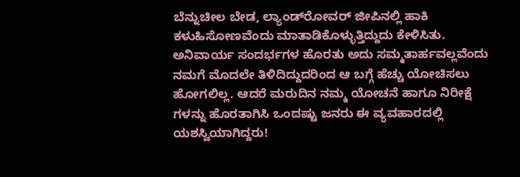ಬೆನ್ನುಚೀಲ ಬೇಡ, ಲ್ಯಾಂಡ್‌ರೋವರ್ ಜೀಪಿನಲ್ಲಿ ಹಾಕಿ ಕಳುಹಿಸೋಣವೆಂದು ಮಾತಾಡಿಕೊಳ್ಳುತ್ತಿದ್ದುದು ಕೇಳಿಸಿತು. ಅನಿವಾರ್ಯ ಸಂದರ್ಭಗಳ ಹೊರತು ಅದು ಸಮ್ಮತಾರ್ಹವಲ್ಲವೆಂದು ನಮಗೆ ಮೊದಲೇ ತಿಳಿದಿದ್ದುದರಿಂದ ಆ ಬಗ್ಗೆ ಹೆಚ್ಚು ಯೋಚಿಸಲು ಹೋಗಲಿಲ್ಲ. ಆದರೆ ಮರುದಿನ ನಮ್ಮ ಯೋಚನೆ ಹಾಗೂ ನಿರೀಕ್ಷೆ ಗಳನ್ನು ಹೊರತಾಗಿಸಿ ಒಂದಷ್ಟು ಜನರು ಈ ವ್ಯವಹಾರದಲ್ಲಿ ಯಶಸ್ವಿಯಾಗಿದ್ದರು!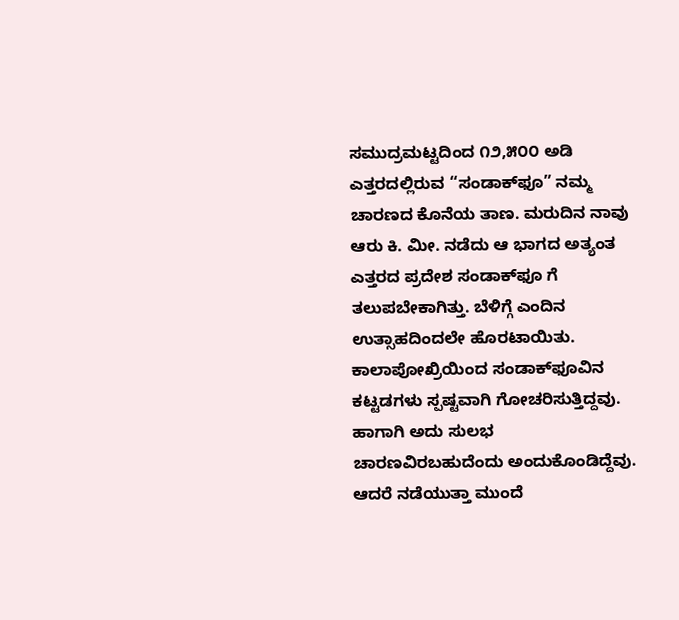ಸಮುದ್ರಮಟ್ಟದಿಂದ ೧೨,೫೦೦ ಅಡಿ ಎತ್ತರದಲ್ಲಿರುವ “ಸಂಡಾಕ್‌ಫೂ” ನಮ್ಮ ಚಾರಣದ ಕೊನೆಯ ತಾಣ. ಮರುದಿನ ನಾವು ಆರು ಕಿ. ಮೀ. ನಡೆದು ಆ ಭಾಗದ ಅತ್ಯಂತ ಎತ್ತರದ ಪ್ರದೇಶ ಸಂಡಾಕ್‌ಫೂ ಗೆ ತಲುಪಬೇಕಾಗಿತ್ತು. ಬೆಳಿಗ್ಗೆ ಎಂದಿನ ಉತ್ಸಾಹದಿಂದಲೇ ಹೊರಟಾಯಿತು. ಕಾಲಾಪೋಖ್ರಿಯಿಂದ ಸಂಡಾಕ್‌ಫೂವಿನ ಕಟ್ಟಡಗಳು ಸ್ಪಷ್ಟವಾಗಿ ಗೋಚರಿಸುತ್ತಿದ್ದವು. ಹಾಗಾಗಿ ಅದು ಸುಲಭ ಚಾರಣವಿರಬಹುದೆಂದು ಅಂದುಕೊಂಡಿದ್ದೆವು. ಆದರೆ ನಡೆಯುತ್ತಾ ಮುಂದೆ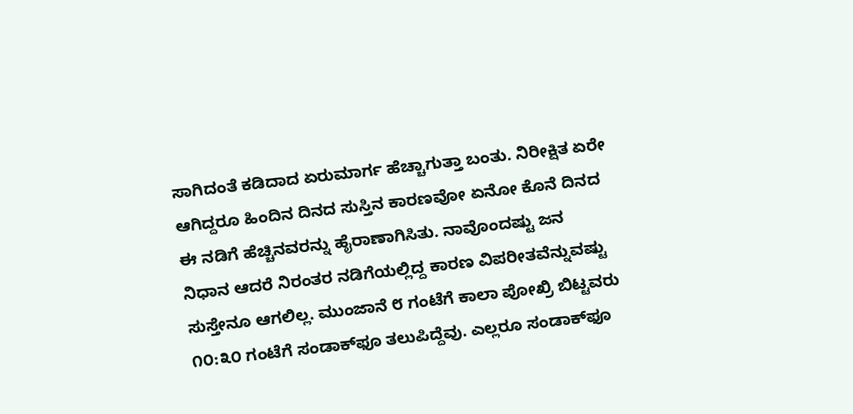ಸಾಗಿದಂತೆ ಕಡಿದಾದ ಏರುಮಾರ್ಗ ಹೆಚ್ಚಾಗುತ್ತಾ ಬಂತು. ನಿರೀಕ್ಷಿತ ಏರೇ ಆಗಿದ್ದರೂ ಹಿಂದಿನ ದಿನದ ಸುಸ್ತಿನ ಕಾರಣವೋ ಏನೋ ಕೊನೆ ದಿನದ ಈ ನಡಿಗೆ ಹೆಚ್ಚಿನವರನ್ನು ಹೈರಾಣಾಗಿಸಿತು. ನಾವೊಂದಷ್ಟು ಜನ ನಿಧಾನ ಆದರೆ ನಿರಂತರ ನಡಿಗೆಯಲ್ಲಿದ್ದ ಕಾರಣ ವಿಪರೀತವೆನ್ನುವಷ್ಟು ಸುಸ್ತೇನೂ ಆಗಲಿಲ್ಲ. ಮುಂಜಾನೆ ೮ ಗಂಟೆಗೆ ಕಾಲಾ ಪೋಖ್ರಿ ಬಿಟ್ಟವರು ೧೦:೩೦ ಗಂಟೆಗೆ ಸಂಡಾಕ್‌ಫೂ ತಲುಪಿದ್ದೆವು. ಎಲ್ಲರೂ ಸಂಡಾಕ್‌ಫೂ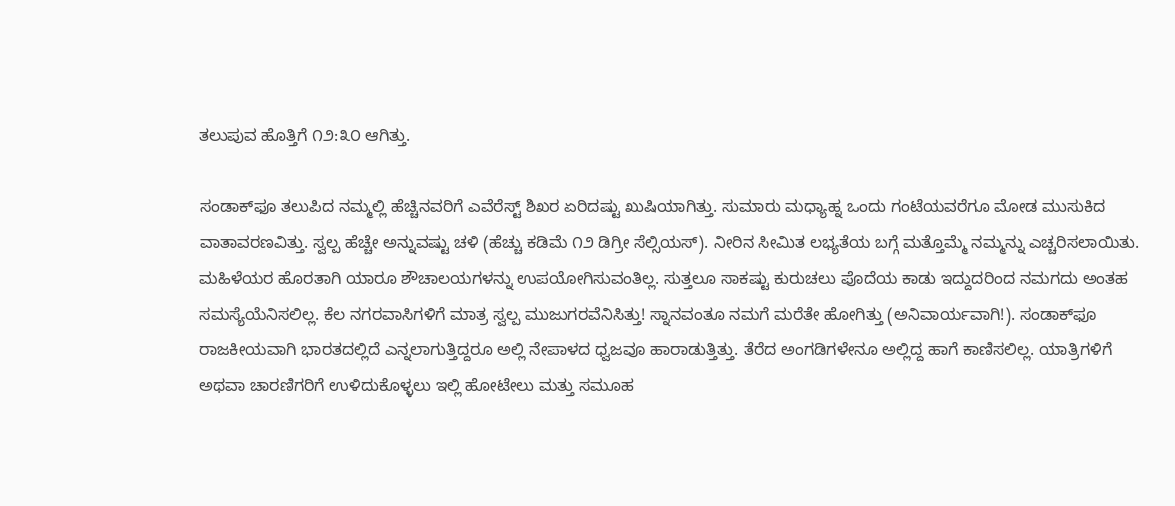ತಲುಪುವ ಹೊತ್ತಿಗೆ ೧೨:೩೦ ಆಗಿತ್ತು.

ಸಂಡಾಕ್‌ಫೂ ತಲುಪಿದ ನಮ್ಮಲ್ಲಿ ಹೆಚ್ಚಿನವರಿಗೆ ಎವೆರೆಸ್ಟ್ ಶಿಖರ ಏರಿದಷ್ಟು ಖುಷಿಯಾಗಿತ್ತು. ಸುಮಾರು ಮಧ್ಯಾಹ್ನ ಒಂದು ಗಂಟೆಯವರೆಗೂ ಮೋಡ ಮುಸುಕಿದ ವಾತಾವರಣವಿತ್ತು. ಸ್ವಲ್ಪ ಹೆಚ್ಚೇ ಅನ್ನುವಷ್ಟು ಚಳಿ (ಹೆಚ್ಚು ಕಡಿಮೆ ೧೨ ಡಿಗ್ರೀ ಸೆಲ್ಸಿಯಸ್). ನೀರಿನ ಸೀಮಿತ ಲಭ್ಯತೆಯ ಬಗ್ಗೆ ಮತ್ತೊಮ್ಮೆ ನಮ್ಮನ್ನು ಎಚ್ಚರಿಸಲಾಯಿತು. ಮಹಿಳೆಯರ ಹೊರತಾಗಿ ಯಾರೂ ಶೌಚಾಲಯಗಳನ್ನು ಉಪಯೋಗಿಸುವಂತಿಲ್ಲ. ಸುತ್ತಲೂ ಸಾಕಷ್ಟು ಕುರುಚಲು ಪೊದೆಯ ಕಾಡು ಇದ್ದುದರಿಂದ ನಮಗದು ಅಂತಹ ಸಮಸ್ಯೆಯೆನಿಸಲಿಲ್ಲ. ಕೆಲ ನಗರವಾಸಿಗಳಿಗೆ ಮಾತ್ರ ಸ್ವಲ್ಪ ಮುಜುಗರವೆನಿಸಿತ್ತು! ಸ್ನಾನವಂತೂ ನಮಗೆ ಮರೆತೇ ಹೋಗಿತ್ತು (ಅನಿವಾರ್ಯವಾಗಿ!). ಸಂಡಾಕ್‌ಫೂ ರಾಜಕೀಯವಾಗಿ ಭಾರತದಲ್ಲಿದೆ ಎನ್ನಲಾಗುತ್ತಿದ್ದರೂ ಅಲ್ಲಿ ನೇಪಾಳದ ಧ್ವಜವೂ ಹಾರಾಡುತ್ತಿತ್ತು. ತೆರೆದ ಅಂಗಡಿಗಳೇನೂ ಅಲ್ಲಿದ್ದ ಹಾಗೆ ಕಾಣಿಸಲಿಲ್ಲ. ಯಾತ್ರಿಗಳಿಗೆ ಅಥವಾ ಚಾರಣಿಗರಿಗೆ ಉಳಿದುಕೊಳ್ಳಲು ಇಲ್ಲಿ ಹೋಟೇಲು ಮತ್ತು ಸಮೂಹ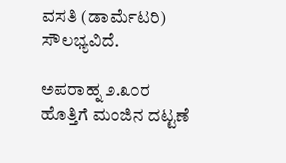ವಸತಿ (ಡಾರ್ಮೆಟರಿ) ಸೌಲಭ್ಯವಿದೆ.

ಅಪರಾಹ್ನ ೨.೩೦ರ ಹೊತ್ತಿಗೆ ಮಂಜಿನ ದಟ್ಟಣೆ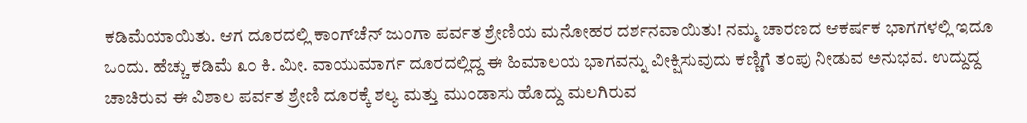ಕಡಿಮೆಯಾಯಿತು. ಆಗ ದೂರದಲ್ಲಿ ಕಾಂಗ್‌ಚೆನ್ ಜುಂಗಾ ಪರ್ವತ ಶ್ರೇಣಿಯ ಮನೋಹರ ದರ್ಶನವಾಯಿತು! ನಮ್ಮ ಚಾರಣದ ಆಕರ್ಷಕ ಭಾಗಗಳಲ್ಲಿ ಇದೂ ಒಂದು. ಹೆಚ್ಚು ಕಡಿಮೆ ೩೦ ಕಿ. ಮೀ. ವಾಯುಮಾರ್ಗ ದೂರದಲ್ಲಿದ್ದ ಈ ಹಿಮಾಲಯ ಭಾಗವನ್ನು ವೀಕ್ಷಿಸುವುದು ಕಣ್ಣಿಗೆ ತಂಪು ನೀಡುವ ಅನುಭವ. ಉದ್ದುದ್ದ ಚಾಚಿರುವ ಈ ವಿಶಾಲ ಪರ್ವತ ಶ್ರೇಣಿ ದೂರಕ್ಕೆ ಶಲ್ಯ ಮತ್ತು ಮುಂಡಾಸು ಹೊದ್ದು ಮಲಗಿರುವ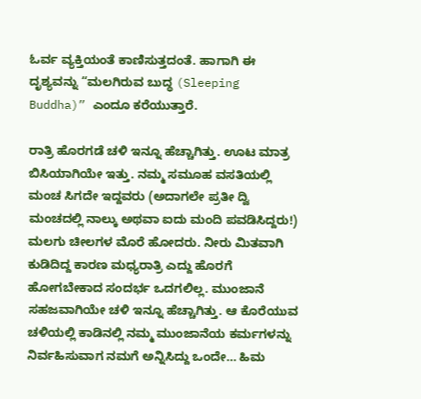ಓರ್ವ ವ್ಯಕ್ತಿಯಂತೆ ಕಾಣಿಸುತ್ತದಂತೆ. ಹಾಗಾಗಿ ಈ ದೃಶ್ಯವನ್ನು “ಮಲಗಿರುವ ಬುದ್ಧ (Sleeping Buddha)” ಎಂದೂ ಕರೆಯುತ್ತಾರೆ.

ರಾತ್ರಿ ಹೊರಗಡೆ ಚಳಿ ಇನ್ನೂ ಹೆಚ್ಚಾಗಿತ್ತು. ಊಟ ಮಾತ್ರ ಬಿಸಿಯಾಗಿಯೇ ಇತ್ತು. ನಮ್ಮ ಸಮೂಹ ವಸತಿಯಲ್ಲಿ ಮಂಚ ಸಿಗದೇ ಇದ್ದವರು (ಅದಾಗಲೇ ಪ್ರತೀ ದ್ವಿ ಮಂಚದಲ್ಲಿ ನಾಲ್ಕು ಅಥವಾ ಐದು ಮಂದಿ ಪವಡಿಸಿದ್ದರು!) ಮಲಗು ಚೀಲಗಳ ಮೊರೆ ಹೋದರು. ನೀರು ಮಿತವಾಗಿ ಕುಡಿದಿದ್ದ ಕಾರಣ ಮಧ್ಯರಾತ್ರಿ ಎದ್ದು ಹೊರಗೆ ಹೋಗಬೇಕಾದ ಸಂದರ್ಭ ಒದಗಲಿಲ್ಲ. ಮುಂಜಾನೆ ಸಹಜವಾಗಿಯೇ ಚಳಿ ಇನ್ನೂ ಹೆಚ್ಚಾಗಿತ್ತು. ಆ ಕೊರೆಯುವ ಚಳಿಯಲ್ಲಿ ಕಾಡಿನಲ್ಲಿ ನಮ್ಮ ಮುಂಜಾನೆಯ ಕರ್ಮಗಳನ್ನು ನಿರ್ವಹಿಸುವಾಗ ನಮಗೆ ಅನ್ನಿಸಿದ್ದು ಒಂದೇ… ಹಿಮ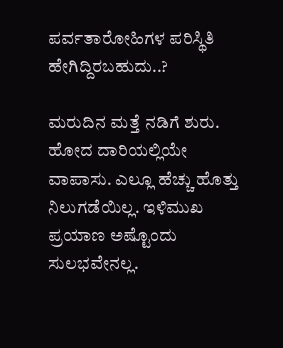ಪರ್ವತಾರೋಹಿಗಳ ಪರಿಸ್ಥಿತಿ ಹೇಗಿದ್ದಿರಬಹುದು..?

ಮರುದಿನ ಮತ್ತೆ ನಡಿಗೆ ಶುರು. ಹೋದ ದಾರಿಯಲ್ಲಿಯೇ ವಾಪಾಸು. ಎಲ್ಲೂ ಹೆಚ್ಚು ಹೊತ್ತು ನಿಲುಗಡೆಯಿಲ್ಲ. ಇಳಿಮುಖ ಪ್ರಯಾಣ ಅಷ್ಟೊಂದು ಸುಲಭವೇನಲ್ಲ.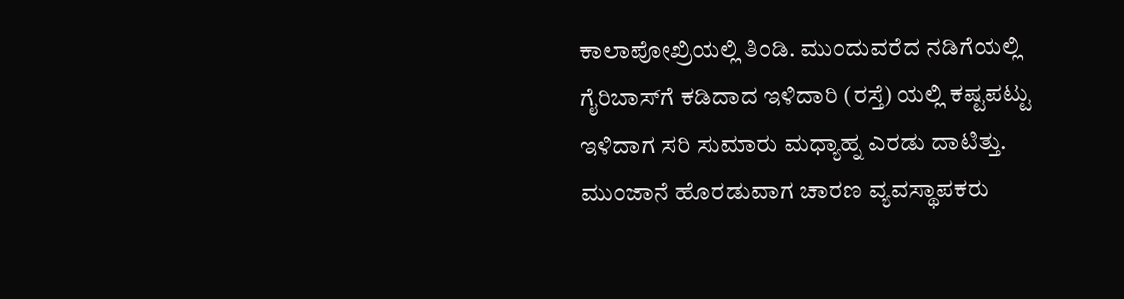ಕಾಲಾಪೋಖ್ರಿಯಲ್ಲಿ ತಿಂಡಿ. ಮುಂದುವರೆದ ನಡಿಗೆಯಲ್ಲಿ ಗೈರಿಬಾಸ್‌ಗೆ ಕಡಿದಾದ ಇಳಿದಾರಿ (ರಸ್ತೆ) ಯಲ್ಲಿ ಕಷ್ಟಪಟ್ಟು ಇಳಿದಾಗ ಸರಿ ಸುಮಾರು ಮಧ್ಯಾಹ್ನ ಎರಡು ದಾಟಿತ್ತು. ಮುಂಜಾನೆ ಹೊರಡುವಾಗ ಚಾರಣ ವ್ಯವಸ್ಥಾಪಕರು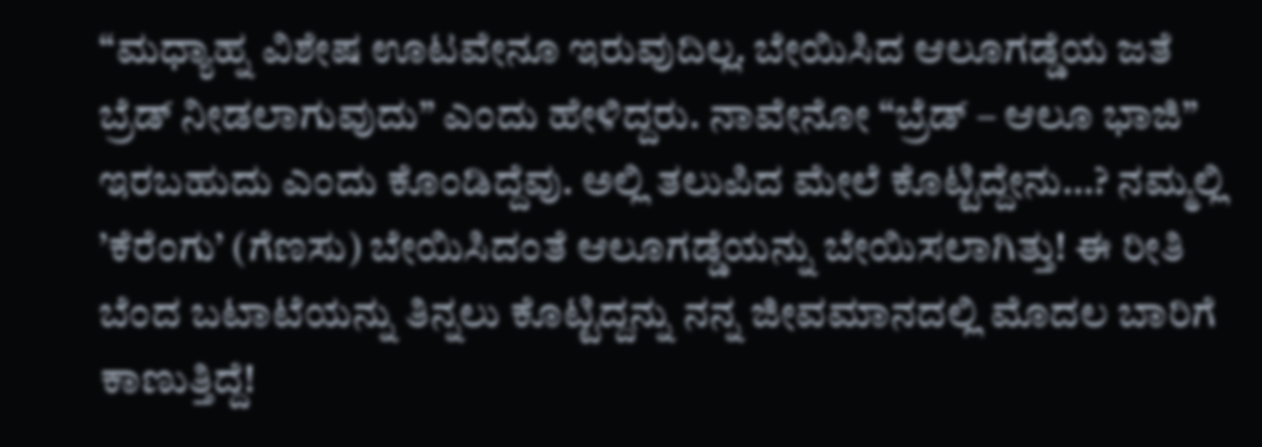“ಮಧ್ಯಾಹ್ನ ವಿಶೇಷ ಊಟವೇನೂ ಇರುವುದಿಲ್ಲ. ಬೇಯಿಸಿದ ಆಲೂಗಡ್ಡೆಯ ಜತೆ ಬ್ರೆಡ್ ನೀಡಲಾಗುವುದು” ಎಂದು ಹೇಳಿದ್ದರು. ನಾವೇನೋ “ಬ್ರೆಡ್ – ಆಲೂ ಭಾಜಿ” ಇರಬಹುದು ಎಂದು ಕೊಂಡಿದ್ದೆವು. ಅಲ್ಲಿ ತಲುಪಿದ ಮೇಲೆ ಕೊಟ್ಟಿದ್ದೇನು…? ನಮ್ಮಲ್ಲಿ ’ಕೆರೆಂಗು’ (ಗೆಣಸು) ಬೇಯಿಸಿದಂತೆ ಆಲೂಗಡ್ಡೆಯನ್ನು ಬೇಯಿಸಲಾಗಿತ್ತು! ಈ ರೀತಿ ಬೆಂದ ಬಟಾಟೆಯನ್ನು ತಿನ್ನಲು ಕೊಟ್ಟಿದ್ದನ್ನು ನನ್ನ ಜೀವಮಾನದಲ್ಲಿ ಮೊದಲ ಬಾರಿಗೆ ಕಾಣುತ್ತಿದ್ದೆ!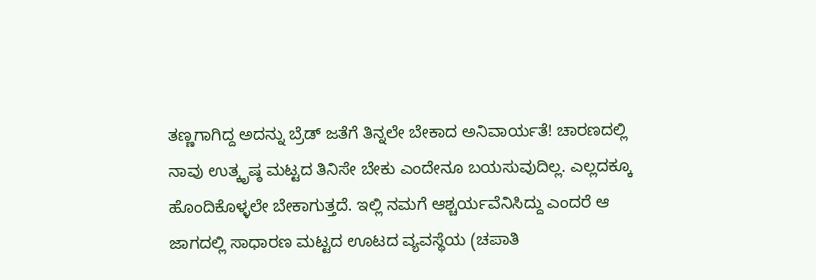ತಣ್ಣಗಾಗಿದ್ದ ಅದನ್ನು ಬ್ರೆಡ್ ಜತೆಗೆ ತಿನ್ನಲೇ ಬೇಕಾದ ಅನಿವಾರ್ಯತೆ! ಚಾರಣದಲ್ಲಿ ನಾವು ಉತ್ಕೃಷ್ಠ ಮಟ್ಟದ ತಿನಿಸೇ ಬೇಕು ಎಂದೇನೂ ಬಯಸುವುದಿಲ್ಲ. ಎಲ್ಲದಕ್ಕೂ ಹೊಂದಿಕೊಳ್ಳಲೇ ಬೇಕಾಗುತ್ತದೆ. ಇಲ್ಲಿ ನಮಗೆ ಆಶ್ಚರ್ಯವೆನಿಸಿದ್ದು ಎಂದರೆ ಆ ಜಾಗದಲ್ಲಿ ಸಾಧಾರಣ ಮಟ್ಟದ ಊಟದ ವ್ಯವಸ್ಥೆಯ (ಚಪಾತಿ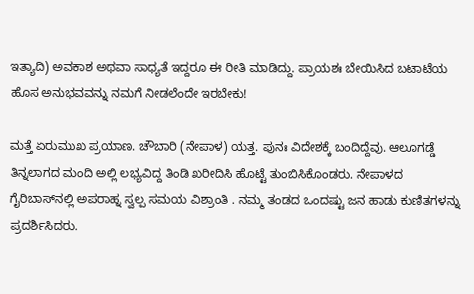ಇತ್ಯಾದಿ) ಅವಕಾಶ ಅಥವಾ ಸಾಧ್ಯತೆ ಇದ್ದರೂ ಈ ರೀತಿ ಮಾಡಿದ್ದು. ಪ್ರಾಯಶಃ ಬೇಯಿಸಿದ ಬಟಾಟೆಯ ಹೊಸ ಅನುಭವವನ್ನು ನಮಗೆ ನೀಡಲೆಂದೇ ಇರಬೇಕು!

ಮತ್ತೆ ಏರುಮುಖ ಪ್ರಯಾಣ. ಚೌಬಾರಿ (ನೇಪಾಳ) ಯತ್ತ. ಪುನಃ ವಿದೇಶಕ್ಕೆ ಬಂದಿದ್ದೆವು. ಆಲೂಗಡ್ಡೆ ತಿನ್ನಲಾಗದ ಮಂದಿ ಅಲ್ಲಿ ಲಭ್ಯವಿದ್ದ ತಿಂಡಿ ಖರೀದಿಸಿ ಹೊಟ್ಟೆ ತುಂಬಿಸಿಕೊಂಡರು. ನೇಪಾಳದ ಗೈರಿಬಾಸ್‌ನಲ್ಲಿ ಅಪರಾಹ್ನ ಸ್ವಲ್ಪ ಸಮಯ ವಿಶ್ರಾಂತಿ . ನಮ್ಮ ತಂಡದ ಒಂದಷ್ಟು ಜನ ಹಾಡು ಕುಣಿತಗಳನ್ನು ಪ್ರದರ್ಶಿಸಿದರು.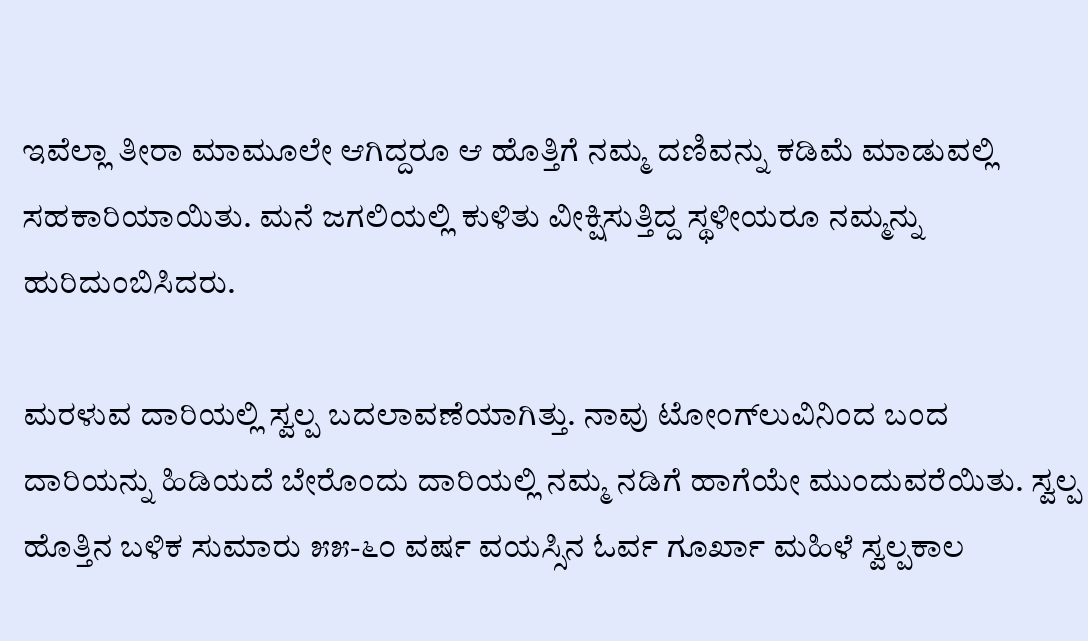ಇವೆಲ್ಲಾ ತೀರಾ ಮಾಮೂಲೇ ಆಗಿದ್ದರೂ ಆ ಹೊತ್ತಿಗೆ ನಮ್ಮ ದಣಿವನ್ನು ಕಡಿಮೆ ಮಾಡುವಲ್ಲಿ ಸಹಕಾರಿಯಾಯಿತು. ಮನೆ ಜಗಲಿಯಲ್ಲಿ ಕುಳಿತು ವೀಕ್ಷಿಸುತ್ತಿದ್ದ ಸ್ಥಳೀಯರೂ ನಮ್ಮನ್ನು ಹುರಿದುಂಬಿಸಿದರು.

ಮರಳುವ ದಾರಿಯಲ್ಲಿ ಸ್ವಲ್ಪ ಬದಲಾವಣೆಯಾಗಿತ್ತು. ನಾವು ಟೋಂಗ್‍ಲುವಿನಿಂದ ಬಂದ ದಾರಿಯನ್ನು ಹಿಡಿಯದೆ ಬೇರೊಂದು ದಾರಿಯಲ್ಲಿ ನಮ್ಮ ನಡಿಗೆ ಹಾಗೆಯೇ ಮುಂದುವರೆಯಿತು. ಸ್ವಲ್ಪ ಹೊತ್ತಿನ ಬಳಿಕ ಸುಮಾರು ೫೫-೬೦ ವರ್ಷ ವಯಸ್ಸಿನ ಓರ್ವ ಗೂರ್ಖಾ ಮಹಿಳೆ ಸ್ವಲ್ಪಕಾಲ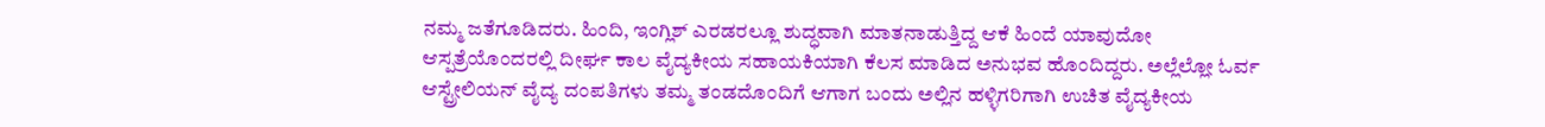ನಮ್ಮ ಜತೆಗೂಡಿದರು. ಹಿಂದಿ, ಇಂಗ್ಲಿಶ್ ಎರಡರಲ್ಲೂ ಶುದ್ಧವಾಗಿ ಮಾತನಾಡುತ್ತಿದ್ದ ಆಕೆ ಹಿಂದೆ ಯಾವುದೋ ಆಸ್ಪತ್ರೆಯೊಂದರಲ್ಲಿ ದೀರ್ಘ ಕಾಲ ವೈದ್ಯಕೀಯ ಸಹಾಯಕಿಯಾಗಿ ಕೆಲಸ ಮಾಡಿದ ಅನುಭವ ಹೊಂದಿದ್ದರು. ಅಲ್ಲೆಲ್ಲೋ ಓರ್ವ ಆಸ್ಟ್ರೇಲಿಯನ್ ವೈದ್ಯ ದಂಪತಿಗಳು ತಮ್ಮ ತಂಡದೊಂದಿಗೆ ಆಗಾಗ ಬಂದು ಅಲ್ಲಿನ ಹಳ್ಳಿಗರಿಗಾಗಿ ಉಚಿತ ವೈದ್ಯಕೀಯ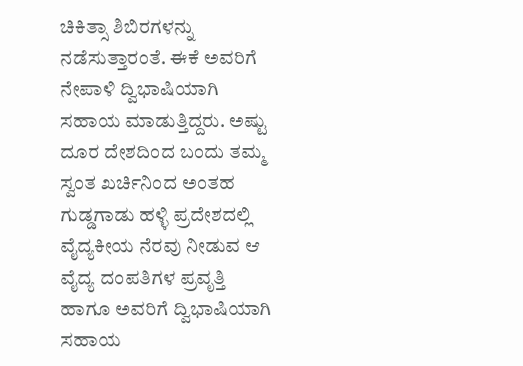ಚಿಕಿತ್ಸಾ ಶಿಬಿರಗಳನ್ನು ನಡೆಸುತ್ತಾರಂತೆ. ಈಕೆ ಅವರಿಗೆ ನೇಪಾಳಿ ದ್ವಿಭಾಷಿಯಾಗಿ ಸಹಾಯ ಮಾಡುತ್ತಿದ್ದರು. ಅಷ್ಟು ದೂರ ದೇಶದಿಂದ ಬಂದು ತಮ್ಮ ಸ್ವಂತ ಖರ್ಚಿನಿಂದ ಅಂತಹ ಗುಡ್ಡಗಾಡು ಹಳ್ಳಿ ಪ್ರದೇಶದಲ್ಲಿ ವೈದ್ಯಕೀಯ ನೆರವು ನೀಡುವ ಆ ವೈದ್ಯ ದಂಪತಿಗಳ ಪ್ರವೃತ್ತಿ ಹಾಗೂ ಅವರಿಗೆ ದ್ವಿಭಾಷಿಯಾಗಿ ಸಹಾಯ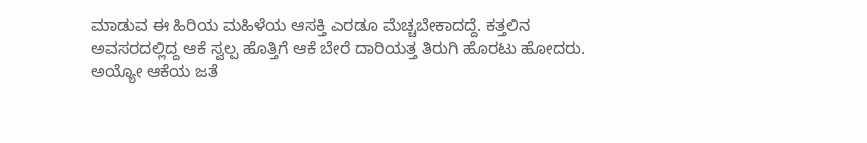ಮಾಡುವ ಈ ಹಿರಿಯ ಮಹಿಳೆಯ ಆಸಕ್ತಿ ಎರಡೂ ಮೆಚ್ಚಬೇಕಾದದ್ದೆ. ಕತ್ತಲಿನ ಅವಸರದಲ್ಲಿದ್ದ ಆಕೆ ಸ್ವಲ್ಪ ಹೊತ್ತಿಗೆ ಆಕೆ ಬೇರೆ ದಾರಿಯತ್ತ ತಿರುಗಿ ಹೊರಟು ಹೋದರು. ಅಯ್ಯೋ ಆಕೆಯ ಜತೆ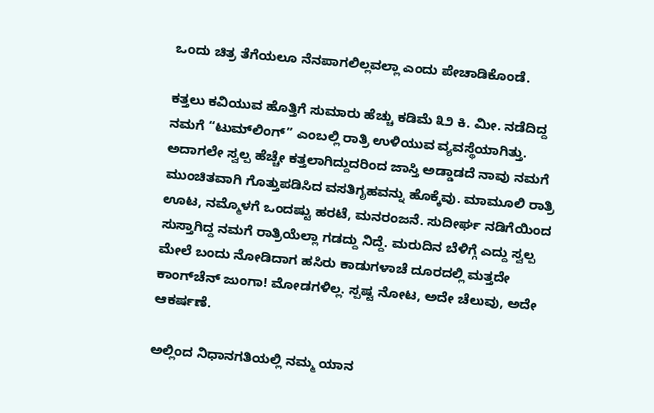ಒಂದು ಚಿತ್ರ ತೆಗೆಯಲೂ ನೆನಪಾಗಲಿಲ್ಲವಲ್ಲಾ ಎಂದು ಪೇಚಾಡಿಕೊಂಡೆ.

ಕತ್ತಲು ಕವಿಯುವ ಹೊತ್ತಿಗೆ ಸುಮಾರು ಹೆಚ್ಚು ಕಡಿಮೆ ೩೨ ಕಿ. ಮೀ. ನಡೆದಿದ್ದ ನಮಗೆ “ಟುಮ್‌ಲಿಂಗ್” ಎಂಬಲ್ಲಿ ರಾತ್ರಿ ಉಳಿಯುವ ವ್ಯವಸ್ಥೆಯಾಗಿತ್ತು. ಅದಾಗಲೇ ಸ್ವಲ್ಪ ಹೆಚ್ಚೇ ಕತ್ತಲಾಗಿದ್ದುದರಿಂದ ಜಾಸ್ತಿ ಅಡ್ಡಾಡದೆ ನಾವು ನಮಗೆ ಮುಂಚಿತವಾಗಿ ಗೊತ್ತುಪಡಿಸಿದ ವಸತಿಗೃಹವನ್ನು ಹೊಕ್ಕೆವು. ಮಾಮೂಲಿ ರಾತ್ರಿ ಊಟ, ನಮ್ಮೊಳಗೆ ಒಂದಷ್ಟು ಹರಟೆ, ಮನರಂಜನೆ. ಸುದೀರ್ಘ ನಡಿಗೆಯಿಂದ ಸುಸ್ತಾಗಿದ್ದ ನಮಗೆ ರಾತ್ರಿಯೆಲ್ಲಾ ಗಡದ್ದು ನಿದ್ದೆ. ಮರುದಿನ ಬೆಳಿಗ್ಗೆ ಎದ್ದು ಸ್ವಲ್ಪ ಮೇಲೆ ಬಂದು ನೋಡಿದಾಗ ಹಸಿರು ಕಾಡುಗಳಾಚೆ ದೂರದಲ್ಲಿ ಮತ್ತದೇ ಕಾಂಗ್‌ಚೆನ್ ಜುಂಗಾ! ಮೋಡಗಳಿಲ್ಲ. ಸ್ಪಷ್ಟ ನೋಟ, ಅದೇ ಚೆಲುವು, ಅದೇ ಆಕರ್ಷಣೆ.

ಅಲ್ಲಿಂದ ನಿಧಾನಗತಿಯಲ್ಲಿ ನಮ್ಮ ಯಾನ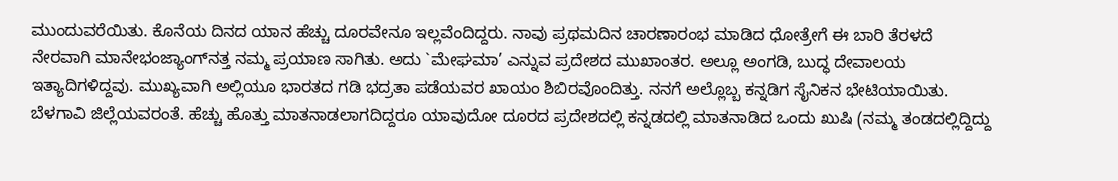ಮುಂದುವರೆಯಿತು. ಕೊನೆಯ ದಿನದ ಯಾನ ಹೆಚ್ಚು ದೂರವೇನೂ ಇಲ್ಲವೆಂದಿದ್ದರು. ನಾವು ಪ್ರಥಮದಿನ ಚಾರಣಾರಂಭ ಮಾಡಿದ ಧೋತ್ರೇಗೆ ಈ ಬಾರಿ ತೆರಳದೆ ನೇರವಾಗಿ ಮಾನೇಭಂಜ್ಯಾಂಗ್‌ನತ್ತ ನಮ್ಮ ಪ್ರಯಾಣ ಸಾಗಿತು. ಅದು `ಮೇಘಮಾ’ ಎನ್ನುವ ಪ್ರದೇಶದ ಮುಖಾಂತರ. ಅಲ್ಲೂ ಅಂಗಡಿ, ಬುದ್ಧ ದೇವಾಲಯ ಇತ್ಯಾದಿಗಳಿದ್ದವು. ಮುಖ್ಯವಾಗಿ ಅಲ್ಲಿಯೂ ಭಾರತದ ಗಡಿ ಭದ್ರತಾ ಪಡೆಯವರ ಖಾಯಂ ಶಿಬಿರವೊಂದಿತ್ತು. ನನಗೆ ಅಲ್ಲೊಬ್ಬ ಕನ್ನಡಿಗ ಸೈನಿಕನ ಭೇಟಿಯಾಯಿತು. ಬೆಳಗಾವಿ ಜಿಲ್ಲೆಯವರಂತೆ. ಹೆಚ್ಚು ಹೊತ್ತು ಮಾತನಾಡಲಾಗದಿದ್ದರೂ ಯಾವುದೋ ದೂರದ ಪ್ರದೇಶದಲ್ಲಿ ಕನ್ನಡದಲ್ಲಿ ಮಾತನಾಡಿದ ಒಂದು ಖುಷಿ (ನಮ್ಮ ತಂಡದಲ್ಲಿದ್ದಿದ್ದು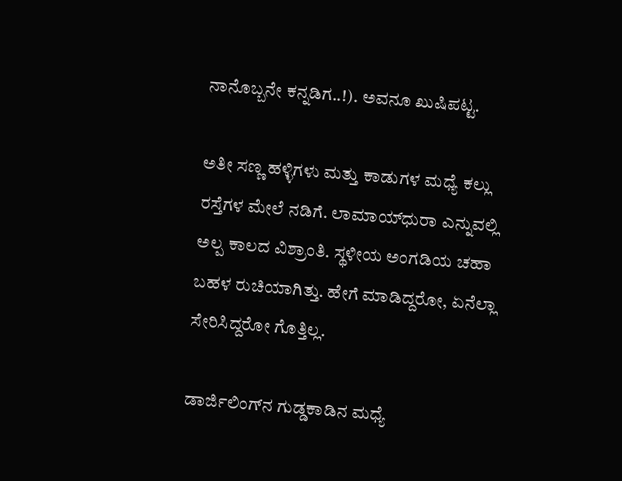ನಾನೊಬ್ಬನೇ ಕನ್ನಡಿಗ..!). ಅವನೂ ಖುಷಿಪಟ್ಟ.

ಅತೀ ಸಣ್ಣ ಹಳ್ಳಿಗಳು ಮತ್ತು ಕಾಡುಗಳ ಮಧ್ಯೆ ಕಲ್ಲು ರಸ್ತೆಗಳ ಮೇಲೆ ನಡಿಗೆ. ಲಾಮಾಯ್‌ಧುರಾ ಎನ್ನುವಲ್ಲಿ ಅಲ್ಪ ಕಾಲದ ವಿಶ್ರಾಂತಿ. ಸ್ಥಳೀಯ ಅಂಗಡಿಯ ಚಹಾ ಬಹಳ ರುಚಿಯಾಗಿತ್ತು. ಹೇಗೆ ಮಾಡಿದ್ದರೋ, ಏನೆಲ್ಲಾ ಸೇರಿಸಿದ್ದರೋ ಗೊತ್ತಿಲ್ಲ.

ಡಾರ್ಜಿಲಿಂಗ್‌ನ ಗುಡ್ಡಕಾಡಿನ ಮಧ್ಯೆ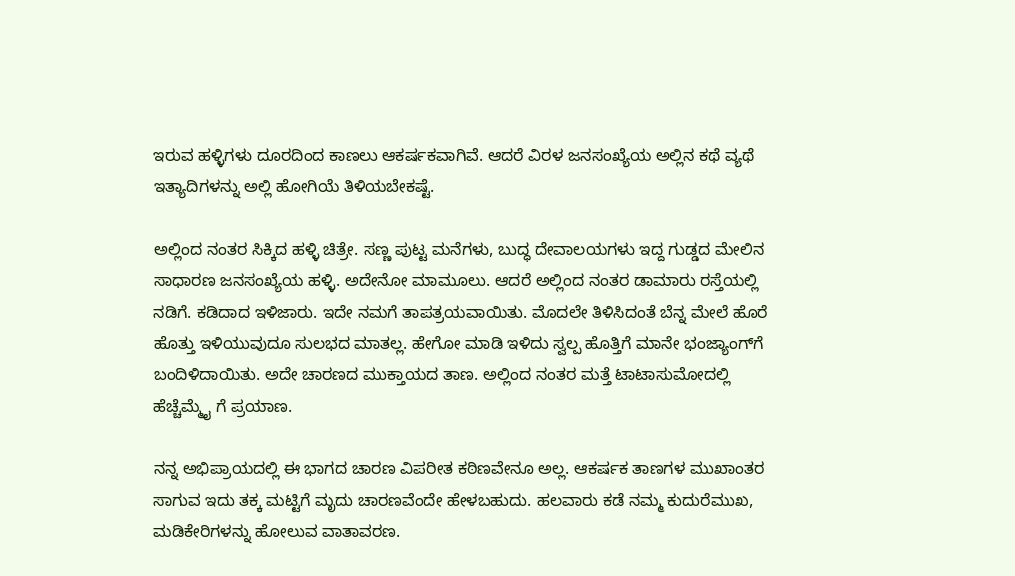ಇರುವ ಹಳ್ಳಿಗಳು ದೂರದಿಂದ ಕಾಣಲು ಆಕರ್ಷಕವಾಗಿವೆ. ಆದರೆ ವಿರಳ ಜನಸಂಖ್ಯೆಯ ಅಲ್ಲಿನ ಕಥೆ ವ್ಯಥೆ ಇತ್ಯಾದಿಗಳನ್ನು ಅಲ್ಲಿ ಹೋಗಿಯೆ ತಿಳಿಯಬೇಕಷ್ಟೆ.

ಅಲ್ಲಿಂದ ನಂತರ ಸಿಕ್ಕಿದ ಹಳ್ಳಿ ಚಿತ್ರೇ. ಸಣ್ಣ ಪುಟ್ಟ ಮನೆಗಳು, ಬುದ್ಧ ದೇವಾಲಯಗಳು ಇದ್ದ ಗುಡ್ಡದ ಮೇಲಿನ ಸಾಧಾರಣ ಜನಸಂಖ್ಯೆಯ ಹಳ್ಳಿ. ಅದೇನೋ ಮಾಮೂಲು. ಆದರೆ ಅಲ್ಲಿಂದ ನಂತರ ಡಾಮಾರು ರಸ್ತೆಯಲ್ಲಿ ನಡಿಗೆ. ಕಡಿದಾದ ಇಳಿಜಾರು. ಇದೇ ನಮಗೆ ತಾಪತ್ರಯವಾಯಿತು. ಮೊದಲೇ ತಿಳಿಸಿದಂತೆ ಬೆನ್ನ ಮೇಲೆ ಹೊರೆ ಹೊತ್ತು ಇಳಿಯುವುದೂ ಸುಲಭದ ಮಾತಲ್ಲ. ಹೇಗೋ ಮಾಡಿ ಇಳಿದು ಸ್ವಲ್ಪ ಹೊತ್ತಿಗೆ ಮಾನೇ ಭಂಜ್ಯಾಂಗ್‌ಗೆ ಬಂದಿಳಿದಾಯಿತು. ಅದೇ ಚಾರಣದ ಮುಕ್ತಾಯದ ತಾಣ. ಅಲ್ಲಿಂದ ನಂತರ ಮತ್ತೆ ಟಾಟಾಸುಮೋದಲ್ಲಿ ಹೆಚ್ಚೆಮ್ಮೈ ಗೆ ಪ್ರಯಾಣ.

ನನ್ನ ಅಭಿಪ್ರಾಯದಲ್ಲಿ ಈ ಭಾಗದ ಚಾರಣ ವಿಪರೀತ ಕಠಿಣವೇನೂ ಅಲ್ಲ. ಆಕರ್ಷಕ ತಾಣಗಳ ಮುಖಾಂತರ ಸಾಗುವ ಇದು ತಕ್ಕ ಮಟ್ಟಿಗೆ ಮೃದು ಚಾರಣವೆಂದೇ ಹೇಳಬಹುದು. ಹಲವಾರು ಕಡೆ ನಮ್ಮ ಕುದುರೆಮುಖ, ಮಡಿಕೇರಿಗಳನ್ನು ಹೋಲುವ ವಾತಾವರಣ.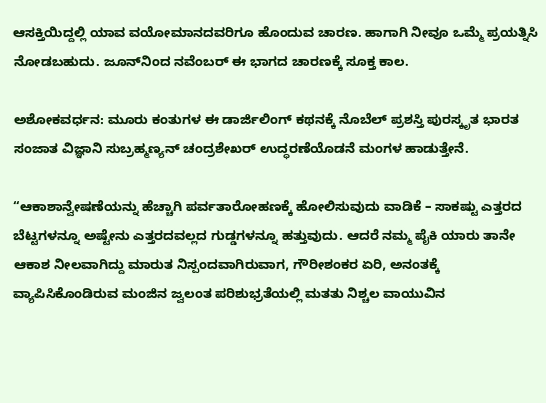ಆಸಕ್ತಿಯಿದ್ದಲ್ಲಿ ಯಾವ ವಯೋಮಾನದವರಿಗೂ ಹೊಂದುವ ಚಾರಣ. ಹಾಗಾಗಿ ನೀವೂ ಒಮ್ಮೆ ಪ್ರಯತ್ನಿಸಿ ನೋಡಬಹುದು. ಜೂನ್‌ನಿಂದ ನವೆಂಬರ್‌ ಈ ಭಾಗದ ಚಾರಣಕ್ಕೆ ಸೂಕ್ತ ಕಾಲ.

ಅಶೋಕವರ್ಧನ: ಮೂರು ಕಂತುಗಳ ಈ ಡಾರ್ಜಿಲಿಂಗ್ ಕಥನಕ್ಕೆ ನೊಬೆಲ್ ಪ್ರಶಸ್ತಿ ಪುರಸ್ಕೃತ ಭಾರತ ಸಂಜಾತ ವಿಜ್ಞಾನಿ ಸುಬ್ರಹ್ಮಣ್ಯನ್ ಚಂದ್ರಶೇಖರ್ ಉದ್ಧರಣೆಯೊಡನೆ ಮಂಗಳ ಹಾಡುತ್ತೇನೆ.

“ಆಕಾಶಾನ್ವೇಷಣೆಯನ್ನು ಹೆಚ್ಚಾಗಿ ಪರ್ವತಾರೋಹಣಕ್ಕೆ ಹೋಲಿಸುವುದು ವಾಡಿಕೆ – ಸಾಕಷ್ಟು ಎತ್ತರದ ಬೆಟ್ಟಗಳನ್ನೂ ಅಷ್ಟೇನು ಎತ್ತರದವಲ್ಲದ ಗುಡ್ಡಗಳನ್ನೂ ಹತ್ತುವುದು. ಆದರೆ ನಮ್ಮ ಪೈಕಿ ಯಾರು ತಾನೇ ಆಕಾಶ ನೀಲವಾಗಿದ್ದು ಮಾರುತ ನಿಸ್ಪಂದವಾಗಿರುವಾಗ, ಗೌರೀಶಂಕರ ಏರಿ, ಅನಂತಕ್ಕೆ ವ್ಯಾಪಿಸಿಕೊಂಡಿರುವ ಮಂಜಿನ ಜ್ವಲಂತ ಪರಿಶುಭ್ರತೆಯಲ್ಲಿ ಮತತು ನಿಶ್ಚಲ ವಾಯುವಿನ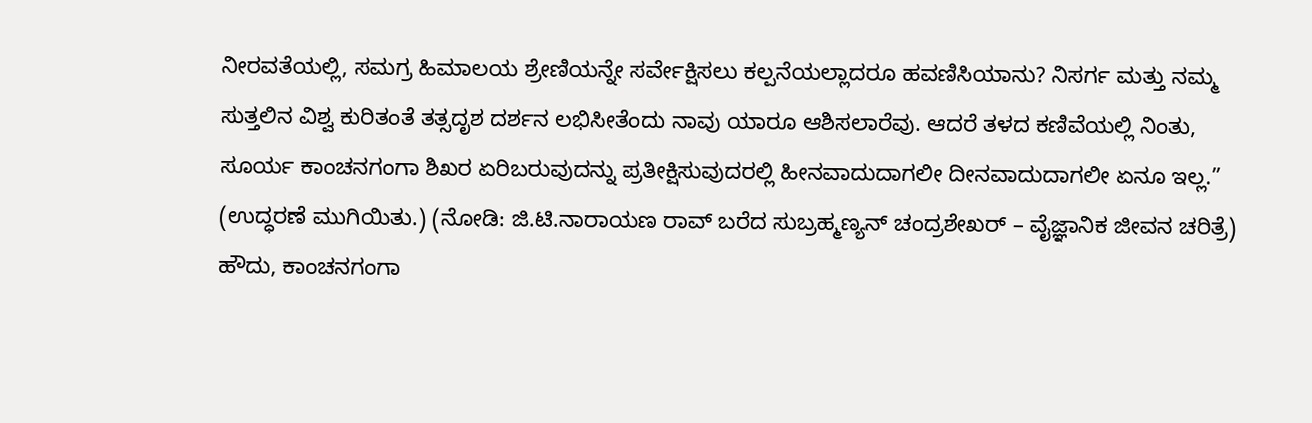ನೀರವತೆಯಲ್ಲಿ, ಸಮಗ್ರ ಹಿಮಾಲಯ ಶ್ರೇಣಿಯನ್ನೇ ಸರ್ವೇಕ್ಷಿಸಲು ಕಲ್ಪನೆಯಲ್ಲಾದರೂ ಹವಣಿಸಿಯಾನು? ನಿಸರ್ಗ ಮತ್ತು ನಮ್ಮ ಸುತ್ತಲಿನ ವಿಶ್ವ ಕುರಿತಂತೆ ತತ್ಸದೃಶ ದರ್ಶನ ಲಭಿಸೀತೆಂದು ನಾವು ಯಾರೂ ಆಶಿಸಲಾರೆವು. ಆದರೆ ತಳದ ಕಣಿವೆಯಲ್ಲಿ ನಿಂತು, ಸೂರ್ಯ ಕಾಂಚನಗಂಗಾ ಶಿಖರ ಏರಿಬರುವುದನ್ನು ಪ್ರತೀಕ್ಷಿಸುವುದರಲ್ಲಿ ಹೀನವಾದುದಾಗಲೀ ದೀನವಾದುದಾಗಲೀ ಏನೂ ಇಲ್ಲ.” (ಉದ್ಧರಣೆ ಮುಗಿಯಿತು.) (ನೋಡಿ: ಜಿ.ಟಿ.ನಾರಾಯಣ ರಾವ್ ಬರೆದ ಸುಬ್ರಹ್ಮಣ್ಯನ್ ಚಂದ್ರಶೇಖರ್ – ವೈಜ್ಞಾನಿಕ ಜೀವನ ಚರಿತ್ರೆ) ಹೌದು, ಕಾಂಚನಗಂಗಾ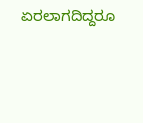ಏರಲಾಗದಿದ್ದರೂ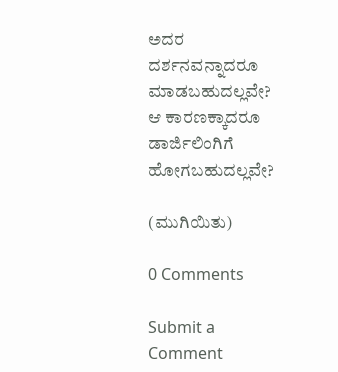ಅದರ ದರ್ಶನವನ್ನಾದರೂ ಮಾಡಬಹುದಲ್ಲವೇ? ಆ ಕಾರಣಕ್ಕಾದರೂ ಡಾರ್ಜಿಲಿಂಗಿಗೆ ಹೋಗಬಹುದಲ್ಲವೇ?

(ಮುಗಿಯಿತು)

0 Comments

Submit a Comment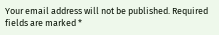Your email address will not be published. Required fields are marked *